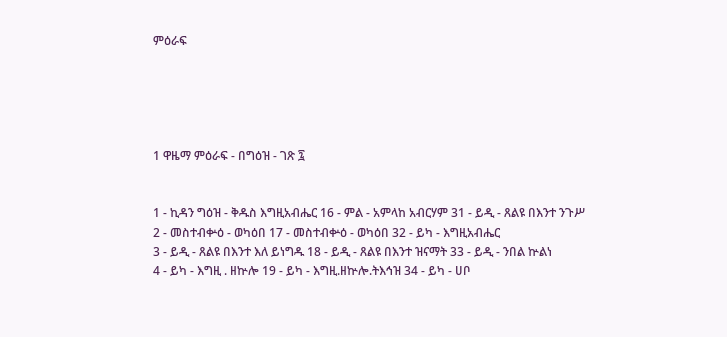ምዕራፍ





1 ዋዜማ ምዕራፍ - በግዕዝ - ገጽ ፯


1 - ኪዳን ግዕዝ - ቅዱስ እግዚአብሔር 16 - ምል - አምላከ አብርሃም 31 - ይዲ - ጸልዩ በእንተ ንጉሥ
2 - መስተብቍዕ - ወካዕበ 17 - መስተብቍዕ - ወካዕበ 32 - ይካ - እግዚአብሔር
3 - ይዲ - ጸልዩ በእንተ እለ ይነግዱ 18 - ይዲ - ጸልዩ በእንተ ዝናማት 33 - ይዲ - ንበል ኵልነ
4 - ይካ - እግዚ . ዘኵሎ 19 - ይካ - እግዚ.ዘኵሎ.ትእኅዝ 34 - ይካ - ሀቦ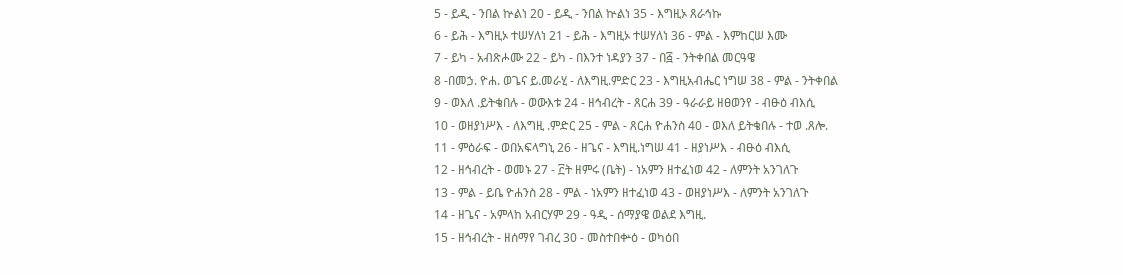5 - ይዲ - ንበል ኵልነ 20 - ይዲ - ንበል ኵልነ 35 - እግዚኦ ጸራኅኩ
6 - ይሕ - እግዚኦ ተሠሃለነ 21 - ይሕ - እግዚኦ ተሠሃለነ 36 - ምል - እምከርሠ እሙ
7 - ይካ - አብጽሖሙ 22 - ይካ - በእንተ ነዳያን 37 - በ፭ - ንትቀበል መርዓዌ
8 -በመኃ. ዮሐ. ወጌና ይ.መራሂ - ለእግዚ.ምድር 23 - እግዚአብሔር ነግሠ 38 - ምል - ንትቀበል
9 - ወእለ .ይትቄበሉ - ወውእቱ 24 - ዘኅብረት - ጸርሐ 39 - ዓራራይ ዘፀወንየ - ብፁዕ ብእሲ
10 - ወዘያነሥእ - ለእግዚ .ምድር 25 - ምል - ጸርሐ ዮሐንስ 40 - ወእለ ይትቄበሉ - ተወ .ጸሎ.
11 - ምዕራፍ - ወበአፍላግኒ 26 - ዘጌና - እግዚ.ነግሠ 41 - ዘያነሥእ - ብፁዕ ብእሲ
12 - ዘኅብረት - ወመኑ 27 - ፫ት ዘምሩ (ቤት) - ነአምን ዘተፈነወ 42 - ለምንት አንገለጉ
13 - ምል - ይቤ ዮሐንስ 28 - ምል - ነአምን ዘተፈነወ 43 - ወዘያነሥእ - ለምንት አንገለጉ
14 - ዘጌና - አምላከ አብርሃም 29 - ዓዲ - ሰማያዌ ወልደ እግዚ.
15 - ዘኅብረት - ዘሰማየ ገብረ 30 - መስተበቍዕ - ወካዕበ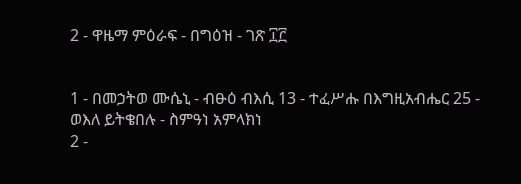2 - ዋዜማ ምዕራፍ - በግዕዝ - ገጽ ፲፫


1 - በመኃትወ ሙሴኒ - ብፁዕ ብእሲ 13 - ተፈሥሑ በእግዚአብሔር 25 - ወእለ ይትቄበሉ - ስምዓነ አምላክነ
2 -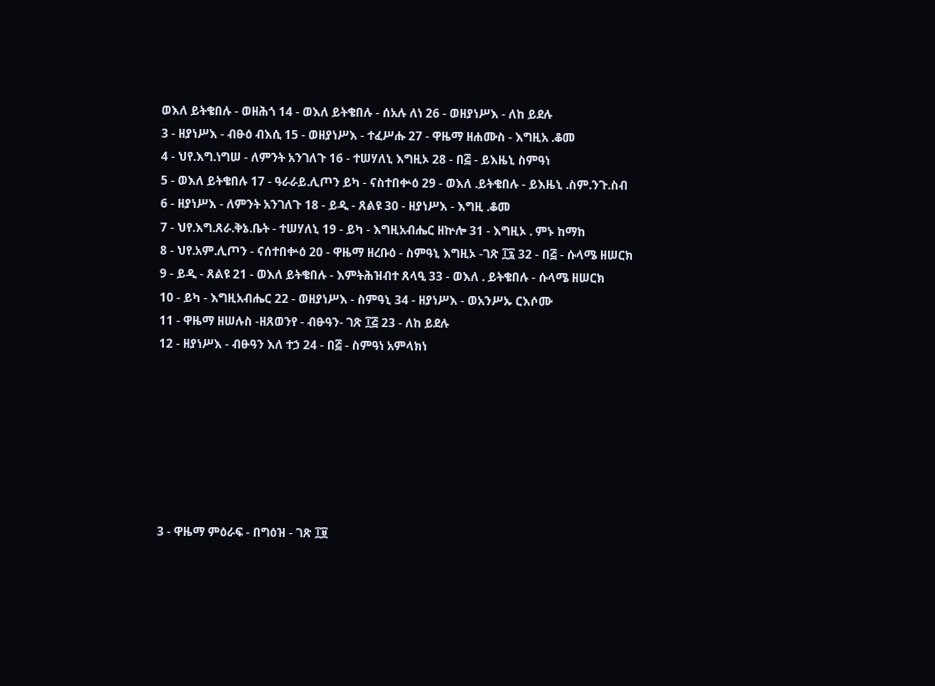ወእለ ይትቄበሉ - ወዘሕጎ 14 - ወእለ ይትቄበሉ - ሰአሉ ለነ 26 - ወዘያነሥእ - ለከ ይደሉ
3 - ዘያነሥእ - ብፁዕ ብእሲ 15 - ወዘያነሥእ - ተፈሥሑ 27 - ዋዜማ ዘሐሙስ - እግዚአ .ቆመ
4 - ህየ.እግ.ነግሠ - ለምንት አንገለጉ 16 - ተሠሃለኒ እግዚኦ 28 - በ፭ - ይእዜኒ ስምዓነ
5 - ወእለ ይትቄበሉ 17 - ዓራራይ.ሊጦን ይካ - ናስተበቍዕ 29 - ወእለ .ይትቄበሉ - ይእዜኒ .ስም.ንጉ.ስብ
6 - ዘያነሥእ - ለምንት አንገለጉ 18 - ይዲ - ጸልዩ 30 - ዘያነሥእ - እግዚ .ቆመ
7 - ህየ.እግ.ጸራ.ቅኔ.ቤት - ተሠሃለኒ 19 - ይካ - እግዚአብሔር ዘኵሎ 31 - እግዚኦ . ምኑ ከማከ
8 - ህየ.አም.ሊጦን - ናሰተበቍዕ 20 - ዋዜማ ዘረቡዕ - ስምዓኒ እግዚኦ -ገጽ ፲፯ 32 - በ፭ - ሱላሜ ዘሠርክ
9 - ይዲ - ጸልዩ 21 - ወእለ ይትቄበሉ - እምትሕዝብተ ጸላዒ 33 - ወእለ . ይትቄበሉ - ሱላሜ ዘሠርክ
10 - ይካ - እግዚአብሔር 22 - ወዘያነሥእ - ስምዓኒ 34 - ዘያነሥእ - ወአንሥኡ ርእሶሙ
11 - ዋዜማ ዘሠሉስ -ዘጸወንየ - ብፁዓን- ገጽ ፲፭ 23 - ለከ ይደሉ
12 - ዘያነሥእ - ብፁዓን እለ ተኃ 24 - በ፭ - ስምዓነ አምላክነ







3 - ዋዜማ ምዕራፍ - በግዕዝ - ገጽ ፲፱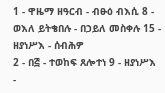1 - ዋዜማ ዘዓርብ - ብፁዕ ብእሲ 8 - ወእለ ይትቄበሉ - በኃይለ መስቀሉ 15 - ዘያነሥእ - ሰብሕዎ
2 - በ፭ - ተወከፍ ጸሎተነ 9 - ዘያነሥእ -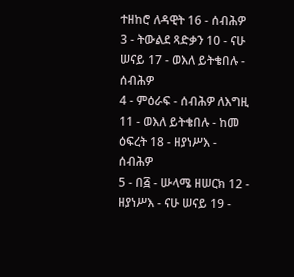ተዘከሮ ለዳዊት 16 - ሰብሕዎ
3 - ትውልደ ጻድቃን 10 - ናሁ ሠናይ 17 - ወእለ ይትቄበሉ - ሰብሕዎ
4 - ምዕራፍ - ሰብሕዎ ለእግዚ 11 - ወእለ ይትቄበሉ - ከመ ዕፍረት 18 - ዘያነሥእ - ሰብሕዎ
5 - በ፭ - ሡላሜ ዘሠርክ 12 - ዘያነሥእ - ናሁ ሠናይ 19 -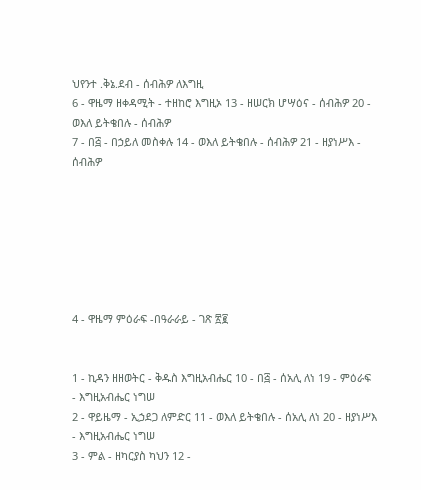ህየንተ .ቅኔ.ደብ - ሰብሕዎ ለእግዚ
6 - ዋዜማ ዘቀዳሚት - ተዘከሮ እግዚኦ 13 - ዘሠርክ ሆሣዕና - ሰብሕዎ 20 - ወእለ ይትቄበሉ - ሰብሕዎ
7 - በ፭ - በኃይለ መስቀሉ 14 - ወእለ ይትቄበሉ - ሰብሕዎ 21 - ዘያነሥእ - ሰብሕዎ







4 - ዋዜማ ምዕራፍ -በዓራራይ - ገጽ ፳፪


1 - ኪዳን ዘዘወትር - ቅዱስ እግዚአብሔር 10 - በ፭ - ሰአሊ ለነ 19 - ምዕራፍ - እግዚአብሔር ነግሠ
2 - ዋይዜማ - ኢኃደጋ ለምድር 11 - ወእለ ይትቄበሉ - ሰአሊ ለነ 20 - ዘያነሥእ - እግዚአብሔር ነግሠ
3 - ምል - ዘካርያስ ካህን 12 -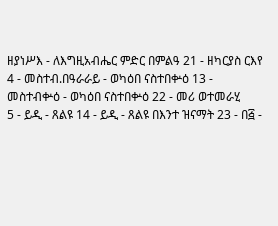ዘያነሥእ - ለእግዚአብሔር ምድር በምልዓ 21 - ዘካርያስ ርእየ
4 - መስተብ.በዓራራይ - ወካዕበ ናስተበቍዕ 13 - መስተብቍዕ - ወካዕበ ናስተበቍዕ 22 - መሪ ወተመራሂ
5 - ይዲ - ጸልዩ 14 - ይዲ - ጸልዩ በእንተ ዝናማት 23 - በ፭ -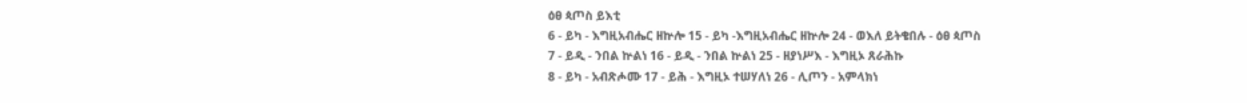ዕፀ ጳጦስ ይእቲ
6 - ይካ - እግዚአብሔር ዘኵሎ 15 - ይካ -እግዚአብሔር ዘኵሎ 24 - ወእለ ይትቄበሉ - ዕፀ ጳጦስ
7 - ይዲ - ንበል ኵልነ 16 - ይዲ - ንበል ኵልነ 25 - ዘያነሥእ - እግዚኦ ጸራሕኩ
8 - ይካ - አብጽሖሙ 17 - ይሕ - እግዚኦ ተሠሃለነ 26 - ሊጦን - አምላክነ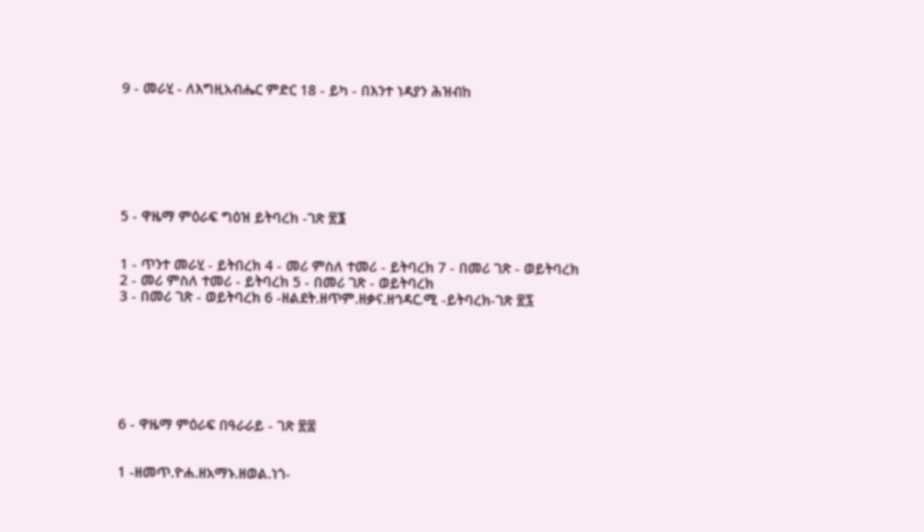9 - መራሂ - ለእግዚአብሔር ምድር 18 - ይካ - በእንተ ነዳያን ሕዝብከ







5 - ዋዜማ ምዕራፍ ግዕዝ ይትባረክ -ገጽ ፳፮


1 - ጥንተ መራሂ - ይትበረክ 4 - መሪ ምስለ ተመሪ - ይትባረክ 7 - በመሪ ገጽ - ወይትባረክ
2 - መሪ ምስለ ተመሪ - ይትባረክ 5 - በመሪ ገጽ - ወይትባረክ
3 - በመሪ ገጽ - ወይትባረክ 6 -ዘልደት.ዘጥም.ዘቃና.ዘኅዳር.ሚ -ይትባረክ-ገጽ ፳፯







6 - ዋዜማ ምዕራፍ በዓራራይ - ገጽ ፳፰


1 -ዘመጥ.ዮሐ.ዘአማኑ.ዘወል.ነጎ-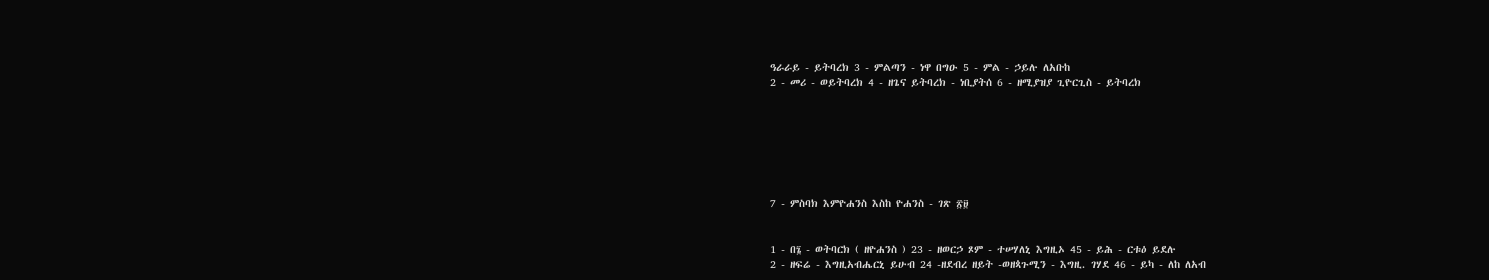ዓራራይ - ይትባረክ 3 - ምልጣን - ነዋ በግዑ 5 - ምል - ኃይሉ ለአቡከ
2 - መሪ - ወይትባረክ 4 - ዘጌና ይትባረክ - ነቢያትሰ 6 - ዘሚያዝያ ጊዮርጊስ - ይትባረክ







7 - ምስባክ እምዮሐንስ እስከ ዮሐንስ - ገጽ ፳፱


1 - በ፮ - ወትባርክ ( ዘዮሐንስ ) 23 - ዘወርኃ ጾም - ተሠሃለኒ እግዚኦ 45 - ይሕ - ርቱዕ ይደሉ
2 - ዘፍሬ - እግዚአብሔርኒ ይሁብ 24 -ዘደብረ ዘይት -ወዘጳጉሚን - እግዚ. ገሃደ 46 - ይካ - ለከ ለአብ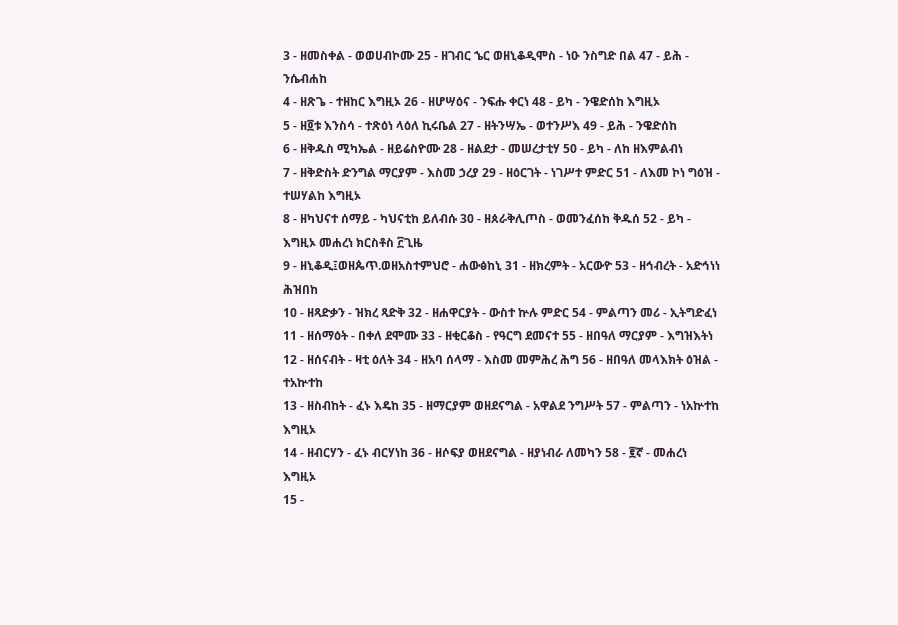3 - ዘመስቀል - ወወሀብኮሙ 25 - ዘገብር ኄር ወዘኒቆዲሞስ - ነዑ ንስግድ በል 47 - ይሕ - ንሴብሐከ
4 - ዘጽጌ - ተዘከር እግዚኦ 26 - ዘሆሣዕና - ንፍሑ ቀርነ 48 - ይካ - ንዌድሰከ እግዚኦ
5 - ዘ፬ቱ እንስሳ - ተጽዕነ ላዕለ ኪሩቤል 27 - ዘትንሣኤ - ወተንሥእ 49 - ይሕ - ንዌድሰከ
6 - ዘቅዱስ ሚካኤል - ዘይሬስዮሙ 28 - ዘልደታ - መሠረታቲሃ 50 - ይካ - ለከ ዘእምልብነ
7 - ዘቅድስት ድንግል ማርያም - እስመ ኃረያ 29 - ዘዕርገት - ነገሥተ ምድር 51 - ለእመ ኮነ ግዕዝ - ተሠሃልከ እግዚኦ
8 - ዘካህናተ ሰማይ - ካህናቲከ ይለብሱ 30 - ዘጰራቅሊጦስ - ወመንፈሰከ ቅዱሰ 52 - ይካ - እግዚኦ መሐረነ ክርስቶስ ፫ጊዜ
9 - ዘኒቆዲ፤ወዘጴጥ.ወዘአስተምህሮ - ሐውፅከኒ 31 - ዘክረምት - አርውዮ 53 - ዘኅብረት - አድኅነነ ሕዝበከ
10 - ዘጻድቃን - ዝክረ ጻድቅ 32 - ዘሐዋርያት - ውስተ ኵሉ ምድር 54 - ምልጣን መሪ - ኢትግድፈነ
11 - ዘሰማዕት - በቀለ ደሞሙ 33 - ዘቂርቆስ - የዓርግ ደመናተ 55 - ዘበዓለ ማርያም - እግዝእትነ
12 - ዘሰናብት - ዛቲ ዕለት 34 - ዘአባ ሰላማ - እስመ መምሕረ ሕግ 56 - ዘበዓለ መላእክት ዕዝል - ተአኵተከ
13 - ዘስብከት - ፈኑ እዴከ 35 - ዘማርያም ወዘደናግል - አዋልደ ንግሥት 57 - ምልጣን - ነአኵተከ እግዚኦ
14 - ዘብርሃን - ፈኑ ብርሃነከ 36 - ዘሶፍያ ወዘደናግል - ዘያነብራ ለመካን 58 - ፪ኛ - መሐረነ እግዚኦ
15 -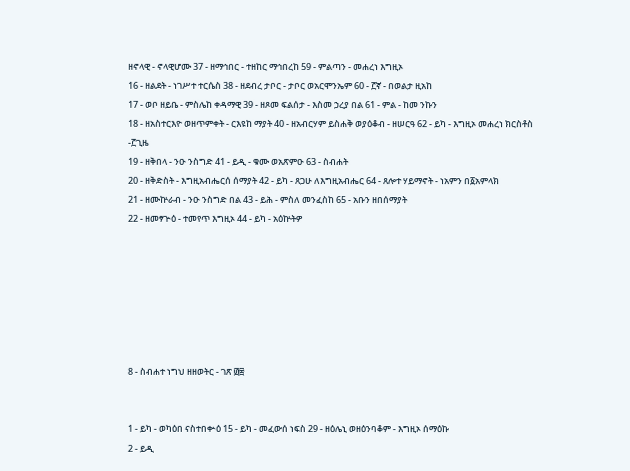ዘኖላዊ - ኖላዊሆሙ 37 - ዘማኅበር - ተዘከር ማኅበረከ 59 - ምልጣን - መሐረነ እግዚኦ
16 - ዘልደት - ነገሥተ ተርሴስ 38 - ዘደብረ ታቦር - ታቦር ወአርሞንኤም 60 - ፫ኛ - በወልታ ዚአከ
17 - ወቦ ዘይቤ - ምስሌከ ቀዳማዊ 39 - ዘጾመ ፍልሰታ - እስመ ኃረያ በል 61 - ምል - ከመ ንኩን
18 - ዘአስተርእዮ ወዘጥምቀት - ርእዩከ ማያት 40 - ዘአብርሃም ይስሐቅ ወያዕቆብ - ዘሠርዓ 62 - ይካ - እግዚኦ መሐረነ ክርስቶስ -፫ጊዜ
19 - ዘቅበላ - ንዑ ንስግድ 41 - ይዲ - ቁሙ ወአጽምዑ 63 - ስብሐት
20 - ዘቅድስት - እግዚአብሔርሰ ሰማያት 42 - ይካ - ጸጋሁ ለእግዚአብሔር 64 - ጸሎተ ሃይማኖት - ነአምን በ፩አምላክ
21 - ዘሙኵራብ - ንዑ ንስግድ በል 43 - ይሕ - ምስለ መንፈስከ 65 - አቡን ዘበሰማያት
22 - ዘመፃጕዕ - ተመየጥ እግዚኦ 44 - ይካ - አዕኵትዎ







8 - ስብሐተ ነግህ ዘዘወትር - ገጽ ፴፰


1 - ይካ - ወካዕበ ናስተበቍዕ 15 - ይካ - መፈውሰ ነፍስ 29 - ዘዕሌኒ ወዘዕንባቆም - እግዚኦ ሰማዕኩ
2 - ይዲ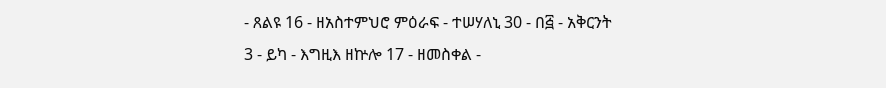- ጸልዩ 16 - ዘአስተምህሮ ምዕራፍ - ተሠሃለኒ 30 - በ፭ - አቅርንት
3 - ይካ - እግዚእ ዘኵሎ 17 - ዘመስቀል -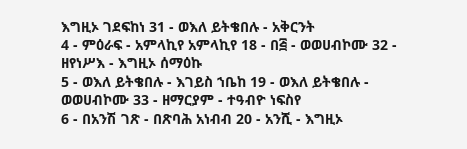እግዚኦ ገደፍከነ 31 - ወእለ ይትቄበሉ - አቅርንት
4 - ምዕራፍ - አምላኪየ አምላኪየ 18 - በ፭ - ወወሀብኮሙ 32 - ዘየነሥእ - እግዚኦ ሰማዕኩ
5 - ወእለ ይትቄበሉ - እገይስ ኀቤከ 19 - ወእለ ይትቄበሉ - ወወሀብኮሙ 33 - ዘማርያም - ተዓብዮ ነፍስየ
6 - በአንሽ ገጽ - በጽባሕ አነብብ 20 - አንሺ - እግዚኦ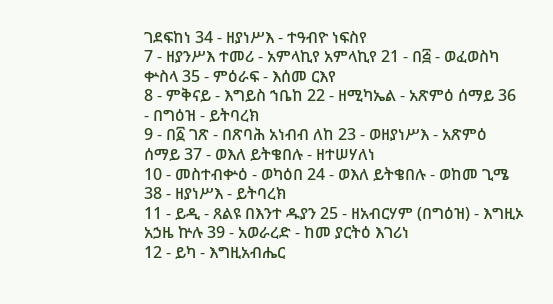ገደፍከነ 34 - ዘያነሥእ - ተዓብዮ ነፍስየ
7 - ዘያንሥእ ተመሪ - አምላኪየ አምላኪየ 21 - በ፭ - ወፈወስካ ቍስላ 35 - ምዕራፍ - እሰመ ርእየ
8 - ምቅናይ - እግይስ ኀቤከ 22 - ዘሚካኤል - አጽምዕ ሰማይ 36 - በግዕዝ - ይትባረክ
9 - በ፩ ገጽ - በጽባሕ አነብብ ለከ 23 - ወዘያነሥእ - አጽምዕ ሰማይ 37 - ወእለ ይትቄበሉ - ዘተሠሃለነ
10 - መስተብቍዕ - ወካዕበ 24 - ወእለ ይትቄበሉ - ወከመ ጊሜ 38 - ዘያነሥእ - ይትባረክ
11 - ይዲ - ጸልዩ በእንተ ዱያን 25 - ዘአብርሃም (በግዕዝ) - እግዚኦ አኃዜ ኵሉ 39 - አወራረድ - ከመ ያርትዕ እገሪነ
12 - ይካ - እግዚአብሔር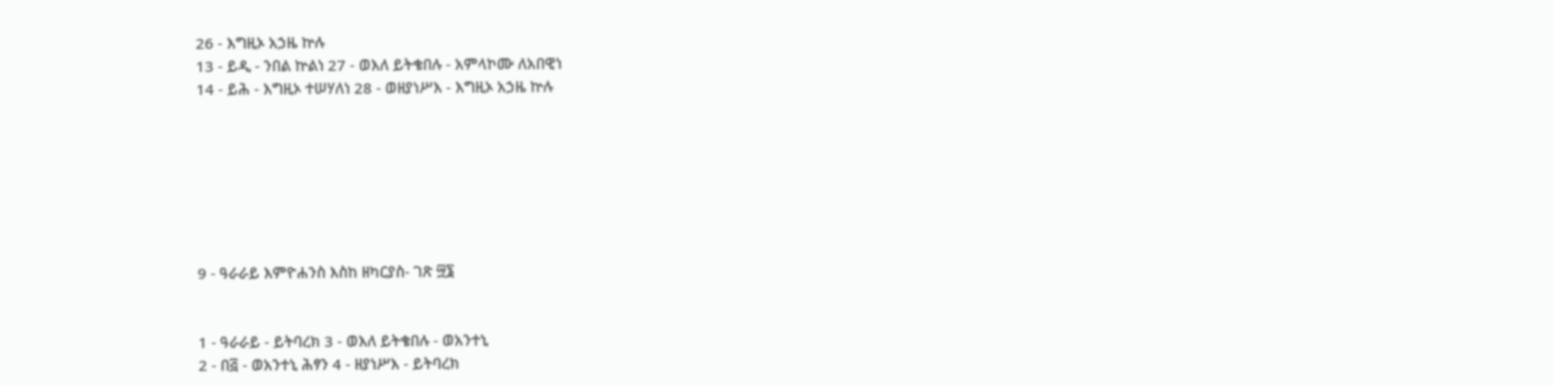26 - እግዚኦ አኃዜ ኵሉ
13 - ይዲ - ንበል ኵልነ 27 - ወእለ ይትቄበሉ - አምላኮሙ ለአበዊነ
14 - ይሕ - እግዚኦ ተሠሃለነ 28 - ወዘያነሥእ - እግዚኦ አኃዜ ኵሉ







9 - ዓራራይ እምዮሐንስ እስከ ዘካርያስ- ገጽ ፵፮


1 - ዓራራይ - ይትባረክ 3 - ወእለ ይትቄበሉ - ወአንተኒ
2 - በ፭ - ወአንተኒ ሕፃን 4 - ዘያነሥእ - ይትባረክ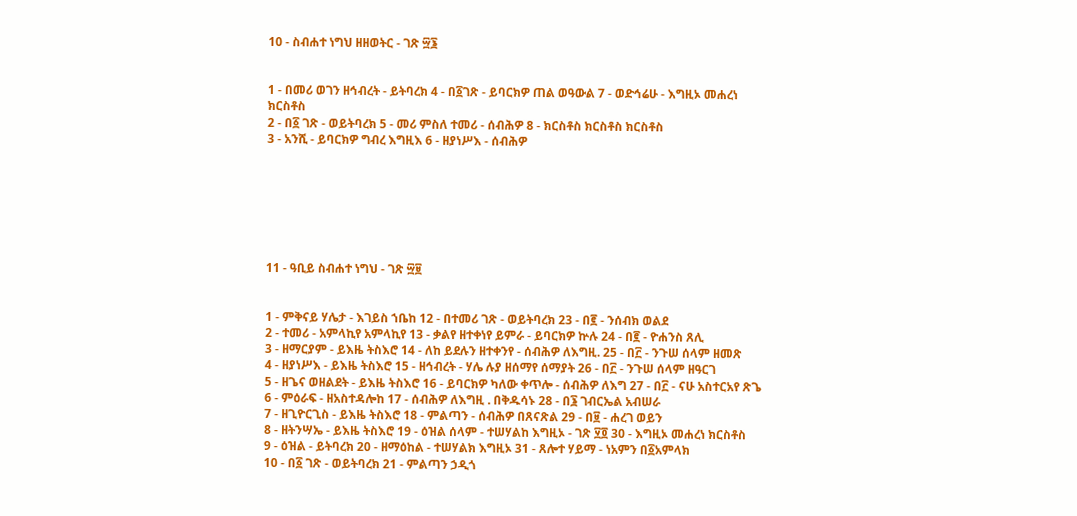10 - ስብሐተ ነግህ ዘዘወትር - ገጽ ፵፮


1 - በመሪ ወገን ዘኅብረት - ይትባረክ 4 - በ፩ገጽ - ይባርክዎ ጠል ወዓውል 7 - ወድኅሬሁ - እግዚኦ መሐረነ ክርስቶስ
2 - በ፩ ገጽ - ወይትባረክ 5 - መሪ ምስለ ተመሪ - ሰብሕዎ 8 - ክርስቶስ ክርስቶስ ክርስቶስ
3 - አንሺ - ይባርክዎ ግብረ እግዚእ 6 - ዘያነሥእ - ሰብሕዎ







11 - ዓቢይ ስብሐተ ነግህ - ገጽ ፵፱


1 - ምቅናይ ሃሌታ - እገይስ ኀቤከ 12 - በተመሪ ገጽ - ወይትባረክ 23 - በ፪ - ንሰብክ ወልደ
2 - ተመሪ - አምላኪየ አምላኪየ 13 - ቃልየ ዘተቀነየ ይምራ - ይባርክዎ ኵሉ 24 - በ፪ - ዮሐንስ ጸሊ
3 - ዘማርያም - ይእዜ ትስእሮ 14 - ለከ ይደሉን ዘተቀንየ - ሰብሕዎ ለእግዚ. 25 - በ፫ - ንጉሠ ሰላም ዘመጽ
4 - ዘያነሥእ - ይእዜ ትስእሮ 15 - ዘኅብረት - ሃሌ ሉያ ዘሰማየ ሰማያት 26 - በ፫ - ንጉሠ ሰላም ዘዓርገ
5 - ዘጌና ወዘልደት - ይእዜ ትስእሮ 16 - ይባርክዎ ካለው ቀጥሎ - ሰብሕዎ ለእግ 27 - በ፫ - ናሁ አስተርአየ ጽጌ
6 - ምዕራፍ - ዘአስተዳሎከ 17 - ሰብሕዎ ለእግዚ . በቅዱሳኑ 28 - በ፮ ገብርኤል አብሠራ
7 - ዘጊዮርጊስ - ይእዜ ትስእሮ 18 - ምልጣን - ሰብሕዎ በጸናጽል 29 - በ፱ - ሐረገ ወይን
8 - ዘትንሣኤ - ይእዜ ትስእሮ 19 - ዕዝል ሰላም - ተሠሃልከ እግዚኦ - ገጽ ፶፬ 30 - እግዚኦ መሐረነ ክርስቶስ
9 - ዕዝል - ይትባረክ 20 - ዘማዕከል - ተሠሃልክ እግዚኦ 31 - ጸሎተ ሃይማ - ነአምን በ፩አምላክ
10 - በ፩ ገጽ - ወይትባረክ 21 - ምልጣን ኃዲጎ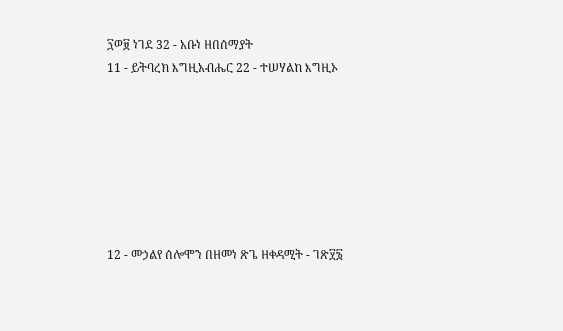፺ወ፱ ነገደ 32 - አቡነ ዘበሰማያት
11 - ይትባረክ እግዚአብሔር 22 - ተሠሃልከ እግዚኦ







12 - መኃልየ ሰሎሞን በዘመነ ጽጌ ዘቀዳሚት - ገጽ፶፮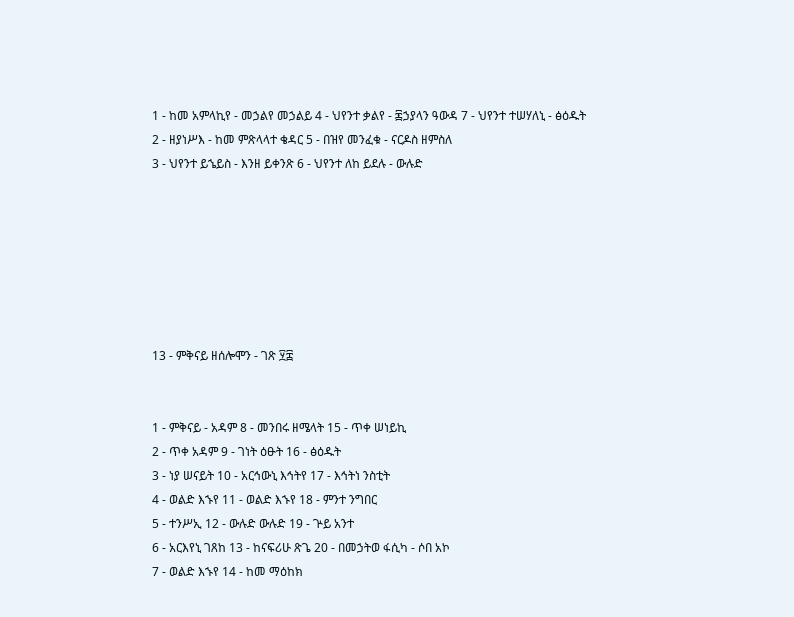1 - ከመ አምላኪየ - መኃልየ መኃልይ 4 - ህየንተ ቃልየ - ፷ኃያላን ዓውዳ 7 - ህየንተ ተሠሃለኒ - ፅዕዱት
2 - ዘያነሥእ - ከመ ምጽላላተ ቄዳር 5 - በዝየ መንፈቁ - ናርዶስ ዘምስለ
3 - ህየንተ ይኄይስ - እንዘ ይቀንጽ 6 - ህየንተ ለከ ይደሉ - ውሉድ







13 - ምቅናይ ዘሰሎሞን - ገጽ ፶፰


1 - ምቅናይ - አዳም 8 - መንበሩ ዘሜላት 15 - ጥቀ ሠነይኪ
2 - ጥቀ አዳም 9 - ገነት ዕፁት 16 - ፅዕዱት
3 - ነያ ሠናይት 10 - አርኅውኒ እኅትየ 17 - እኅትነ ንስቲት
4 - ወልድ እኁየ 11 - ወልድ እኁየ 18 - ምንተ ንግበር
5 - ተንሥኢ 12 - ውሉድ ውሉድ 19 - ጕይ አንተ
6 - አርእየኒ ገጸከ 13 - ከናፍሪሁ ጽጌ 20 - በመኃትወ ፋሲካ - ሶበ አኮ
7 - ወልድ እኁየ 14 - ከመ ማዕከክ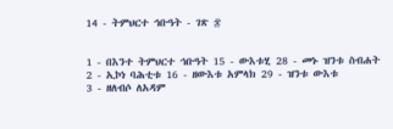14 - ትምህርተ ኅቡዓት - ገጽ ፷


1 - በእንተ ትምህርተ ኅቡዓት 15 - ውእቱሂ 28 - መኑ ዝንቱ ስብሐት
2 - ኢኮነ ባሕቲቱ 16 - ዘውእቱ አምላክ 29 - ዝንቱ ውእቱ
3 - ዘለብሶ ለአዳም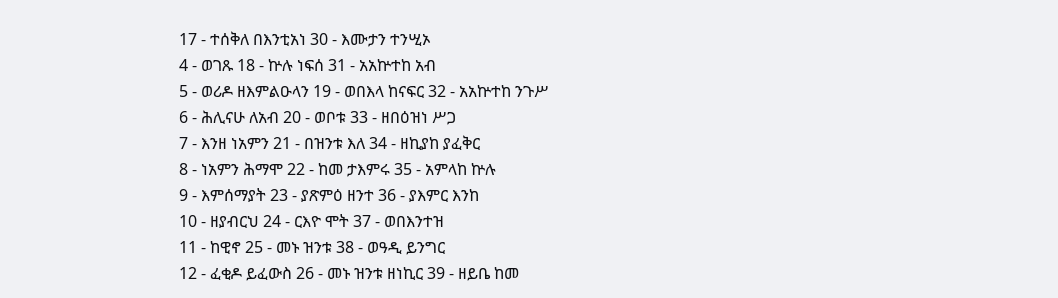17 - ተሰቅለ በእንቲአነ 30 - እሙታን ተንሢኦ
4 - ወገጹ 18 - ኵሉ ነፍሰ 31 - አአኵተከ አብ
5 - ወሪዶ ዘእምልዑላን 19 - ወበእላ ከናፍር 32 - አአኵተከ ንጉሥ
6 - ሕሊናሁ ለአብ 20 - ወቦቱ 33 - ዘበዕዝነ ሥጋ
7 - እንዘ ነአምን 21 - በዝንቱ እለ 34 - ዘኪያከ ያፈቅር
8 - ነአምን ሕማሞ 22 - ከመ ታእምሩ 35 - አምላከ ኵሉ
9 - እምሰማያት 23 - ያጽምዕ ዘንተ 36 - ያእምር እንከ
10 - ዘያብርህ 24 - ርእዮ ሞት 37 - ወበእንተዝ
11 - ከዊኖ 25 - መኑ ዝንቱ 38 - ወዓዲ ይንግር
12 - ፈቂዶ ይፈውስ 26 - መኑ ዝንቱ ዘነኪር 39 - ዘይቤ ከመ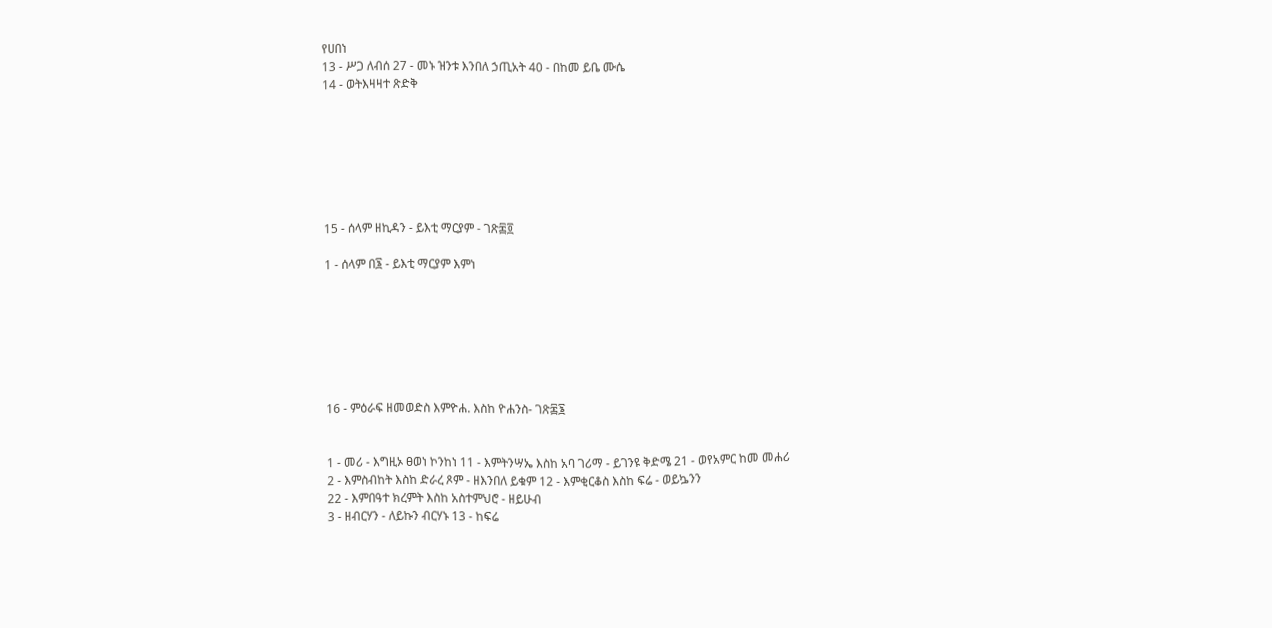የሀበነ
13 - ሥጋ ለብሰ 27 - መኑ ዝንቱ እንበለ ኃጢአት 40 - በከመ ይቤ ሙሴ
14 - ወትእዛዛተ ጽድቅ







15 - ሰላም ዘኪዳን - ይእቲ ማርያም - ገጽ፷፬

1 - ሰላም በ፮ - ይእቲ ማርያም እምነ







16 - ምዕራፍ ዘመወድስ እምዮሐ. እስከ ዮሐንስ- ገጽ፷፮


1 - መሪ - እግዚኦ ፀወነ ኮንከነ 11 - እምትንሣኤ እስከ አባ ገሪማ - ይገንዩ ቅድሜ 21 - ወየአምር ከመ መሐሪ
2 - እምስብከት እስከ ድራረ ጾም - ዘእንበለ ይቁም 12 - እምቂርቆስ እስከ ፍሬ - ወይኴንን
22 - እምበዓተ ክረምት እስከ አስተምህሮ - ዘይሁብ
3 - ዘብርሃን - ለይኩን ብርሃኑ 13 - ከፍሬ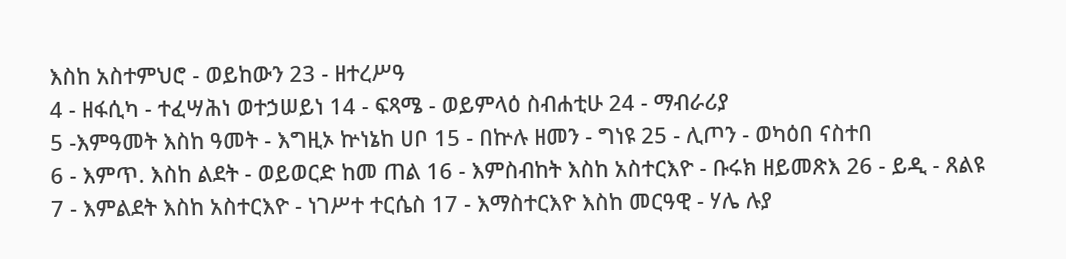እስከ አስተምህሮ - ወይከውን 23 - ዘተረሥዓ
4 - ዘፋሲካ - ተፈሣሕነ ወተኃሠይነ 14 - ፍጻሜ - ወይምላዕ ስብሐቲሁ 24 - ማብራሪያ
5 -እምዓመት እስከ ዓመት - እግዚኦ ኵነኔከ ሀቦ 15 - በኵሉ ዘመን - ግነዩ 25 - ሊጦን - ወካዕበ ናስተበ
6 - እምጥ. እስከ ልደት - ወይወርድ ከመ ጠል 16 - እምስብከት እስከ አስተርእዮ - ቡሩክ ዘይመጽእ 26 - ይዲ - ጸልዩ
7 - እምልደት እስከ አስተርእዮ - ነገሥተ ተርሴስ 17 - እማስተርእዮ እስከ መርዓዊ - ሃሌ ሉያ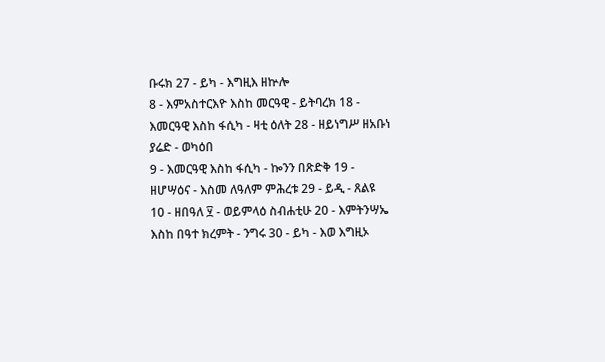ቡሩክ 27 - ይካ - እግዚእ ዘኵሎ
8 - እምአስተርእዮ እስከ መርዓዊ - ይትባረክ 18 - እመርዓዊ እስከ ፋሲካ - ዛቲ ዕለት 28 - ዘይነግሥ ዘአቡነ ያሬድ - ወካዕበ
9 - እመርዓዊ እስከ ፋሲካ - ኰንን በጽድቅ 19 - ዘሆሣዕና - እስመ ለዓለም ምሕረቱ 29 - ይዲ - ጸልዩ
10 - ዘበዓለ ፶ - ወይምላዕ ስብሐቲሁ 20 - እምትንሣኤ እስከ በዓተ ክረምት - ንግሩ 30 - ይካ - እወ እግዚኦ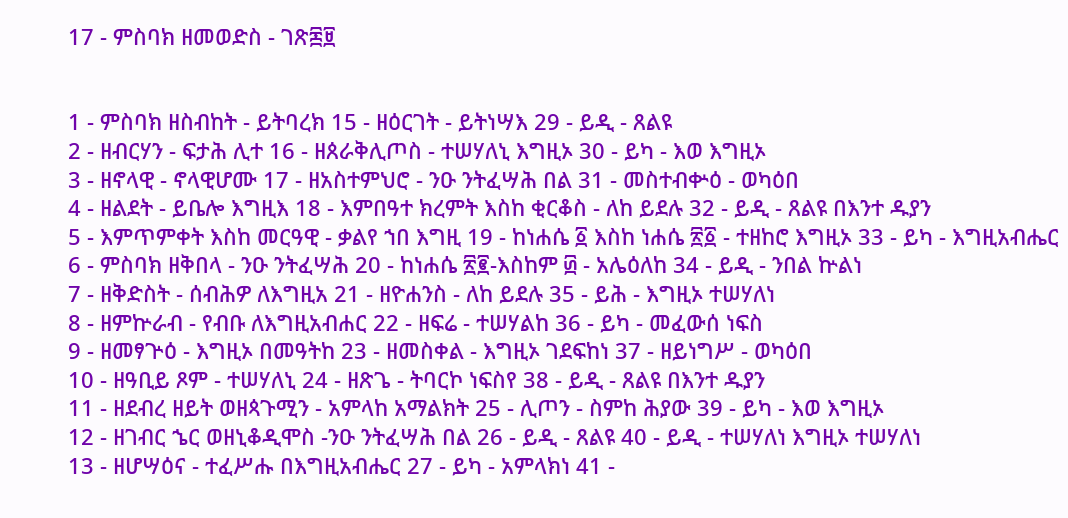17 - ምስባክ ዘመወድስ - ገጽ፷፱


1 - ምስባክ ዘስብከት - ይትባረክ 15 - ዘዕርገት - ይትነሣእ 29 - ይዲ - ጸልዩ
2 - ዘብርሃን - ፍታሕ ሊተ 16 - ዘጰራቅሊጦስ - ተሠሃለኒ እግዚኦ 30 - ይካ - እወ እግዚኦ
3 - ዘኖላዊ - ኖላዊሆሙ 17 - ዘአስተምህሮ - ንዑ ንትፈሣሕ በል 31 - መስተብቍዕ - ወካዕበ
4 - ዘልደት - ይቤሎ እግዚእ 18 - እምበዓተ ክረምት እስከ ቂርቆስ - ለከ ይደሉ 32 - ይዲ - ጸልዩ በእንተ ዱያን
5 - እምጥምቀት እስከ መርዓዊ - ቃልየ ኀበ እግዚ 19 - ከነሐሴ ፩ እስከ ነሐሴ ፳፩ - ተዘከሮ እግዚኦ 33 - ይካ - እግዚአብሔር
6 - ምስባክ ዘቅበላ - ንዑ ንትፈሣሕ 20 - ከነሐሴ ፳፪-እስከም ፴ - አሌዕለከ 34 - ይዲ - ንበል ኵልነ
7 - ዘቅድስት - ሰብሕዎ ለእግዚአ 21 - ዘዮሐንስ - ለከ ይደሉ 35 - ይሕ - እግዚኦ ተሠሃለነ
8 - ዘምኵራብ - የብቡ ለእግዚአብሐር 22 - ዘፍሬ - ተሠሃልከ 36 - ይካ - መፈውሰ ነፍስ
9 - ዘመፃጕዕ - እግዚኦ በመዓትከ 23 - ዘመስቀል - እግዚኦ ገደፍከነ 37 - ዘይነግሥ - ወካዕበ
10 - ዘዓቢይ ጾም - ተሠሃለኒ 24 - ዘጽጌ - ትባርኮ ነፍስየ 38 - ይዲ - ጸልዩ በእንተ ዱያን
11 - ዘደብረ ዘይት ወዘጳጉሚን - አምላከ አማልክት 25 - ሊጦን - ስምከ ሕያው 39 - ይካ - እወ እግዚኦ
12 - ዘገብር ኄር ወዘኒቆዲሞስ -ንዑ ንትፈሣሕ በል 26 - ይዲ - ጸልዩ 40 - ይዲ - ተሠሃለነ እግዚኦ ተሠሃለነ
13 - ዘሆሣዕና - ተፈሥሑ በእግዚአብሔር 27 - ይካ - አምላክነ 41 -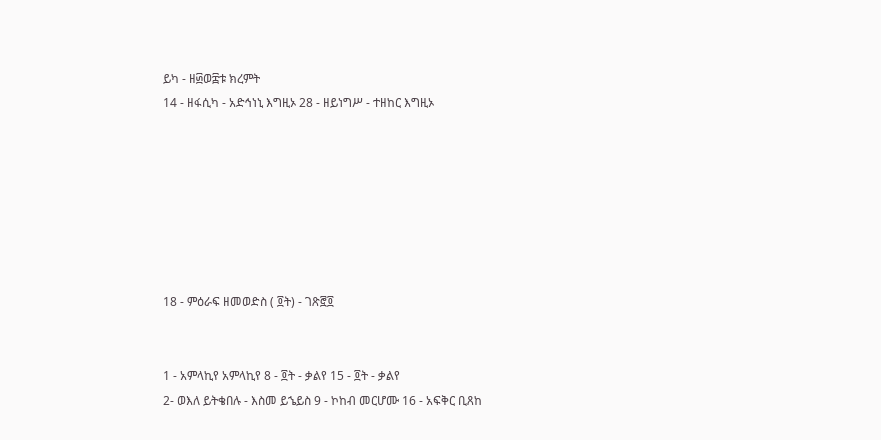ይካ - ዘ፴ወ፰ቱ ክረምት
14 - ዘፋሲካ - አድኅነኒ እግዚኦ 28 - ዘይነግሥ - ተዘከር እግዚኦ







18 - ምዕራፍ ዘመወድስ ( ፬ት) - ገጽ፸፬


1 - አምላኪየ አምላኪየ 8 - ፬ት - ቃልየ 15 - ፬ት - ቃልየ
2- ወእለ ይትቄበሉ - እስመ ይኄይስ 9 - ኮከብ መርሆሙ 16 - አፍቅር ቢጸከ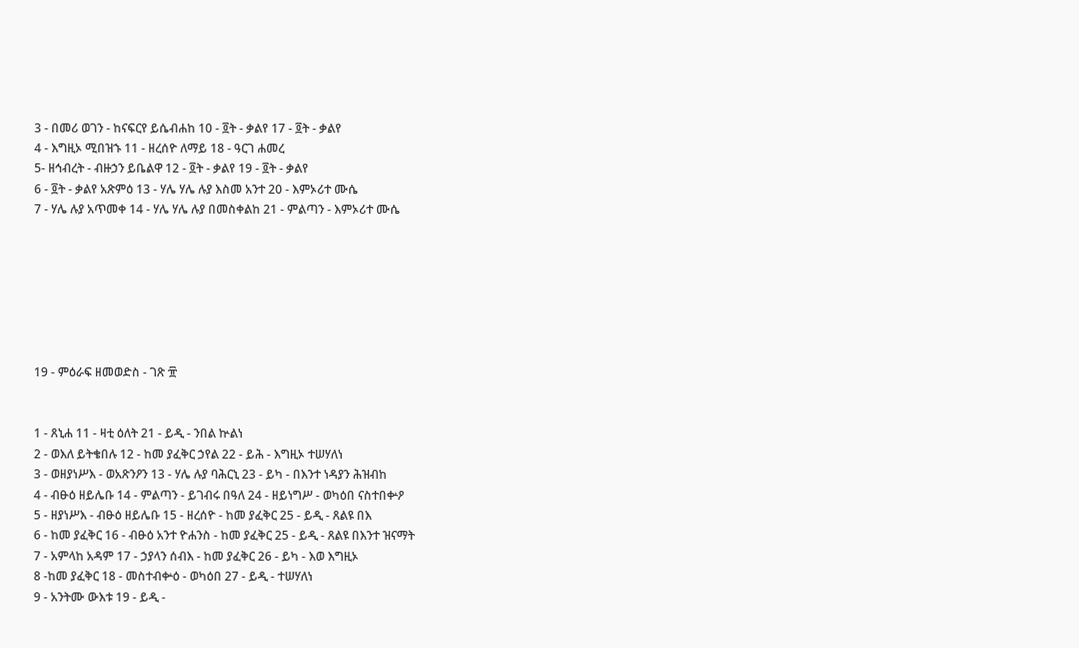3 - በመሪ ወገን - ከናፍርየ ይሴብሐከ 10 - ፬ት - ቃልየ 17 - ፬ት - ቃልየ
4 - እግዚኦ ሚበዝኁ 11 - ዘረሰዮ ለማይ 18 - ዓርገ ሐመረ
5- ዘኅብረት - ብዙኃን ይቤልዋ 12 - ፬ት - ቃልየ 19 - ፬ት - ቃልየ
6 - ፬ት - ቃልየ አጽምዕ 13 - ሃሌ ሃሌ ሉያ እስመ አንተ 20 - እምኦሪተ ሙሴ
7 - ሃሌ ሉያ አጥመቀ 14 - ሃሌ ሃሌ ሉያ በመስቀልከ 21 - ምልጣን - እምኦሪተ ሙሴ







19 - ምዕራፍ ዘመወድስ - ገጽ ፹


1 - ጸኒሐ 11 - ዛቲ ዕለት 21 - ይዲ - ንበል ኵልነ
2 - ወእለ ይትቄበሉ 12 - ከመ ያፈቅር ኃየል 22 - ይሕ - እግዚኦ ተሠሃለነ
3 - ወዘያነሥእ - ወአጽንዖን 13 - ሃሌ ሉያ ባሕርኒ 23 - ይካ - በእንተ ነዳያን ሕዝብከ
4 - ብፁዕ ዘይሌቡ 14 - ምልጣን - ይገብሩ በዓለ 24 - ዘይነግሥ - ወካዕበ ናስተበቍዖ
5 - ዘያነሥእ - ብፁዕ ዘይሌቡ 15 - ዘረሰዮ - ከመ ያፈቅር 25 - ይዲ - ጸልዩ በእ
6 - ከመ ያፈቅር 16 - ብፁዕ አንተ ዮሐንስ - ከመ ያፈቅር 25 - ይዲ - ጸልዩ በእንተ ዝናማት
7 - አምላከ አዳም 17 - ኃያላን ሰብእ - ከመ ያፈቅር 26 - ይካ - እወ እግዚኦ
8 -ከመ ያፈቅር 18 - መስተብቍዕ - ወካዕበ 27 - ይዲ - ተሠሃለነ
9 - አንትሙ ውእቱ 19 - ይዲ -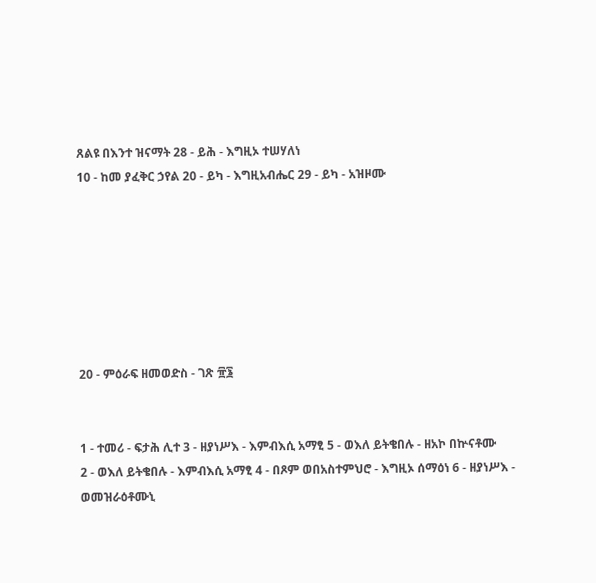ጸልዩ በእንተ ዝናማት 28 - ይሕ - እግዚኦ ተሠሃለነ
10 - ከመ ያፈቅር ኃየል 20 - ይካ - እግዚአብሔር 29 - ይካ - አዝዞሙ







20 - ምዕራፍ ዘመወድስ - ገጽ ፹፮


1 - ተመሪ - ፍታሕ ሊተ 3 - ዘያነሥእ - እምብእሲ አማፂ 5 - ወእለ ይትቄበሉ - ዘአኮ በኵናቶሙ
2 - ወእለ ይትቄበሉ - እምብእሲ አማፂ 4 - በጾም ወበአስተምህሮ - እግዚኦ ሰማዕነ 6 - ዘያነሥእ - ወመዝራዕቶሙኒ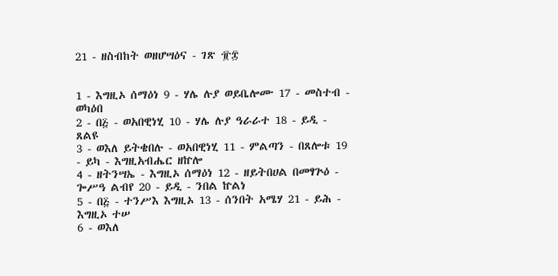21 - ዘስብከት ወዘሆሣዕና - ገጽ ፹፰


1 - እግዚኦ ሰማዕነ 9 - ሃሌ ሉያ ወይቤሎሙ 17 - መስተብ - ወካዕበ
2 - በ፭ - ወአበዊነሂ 10 - ሃሌ ሉያ ዓራራተ 18 - ይዲ - ጸልዩ
3 - ወእለ ይትቄበሉ - ወአበዊነሂ 11 - ምልጣን - በጸሎቱ 19 - ይካ - እግዚአብሔር ዘኵሎ
4 - ዘትንሣኤ - እግዚኦ ሰማዕነ 12 - ዘይትበሀል በመፃጕዕ - ጐሥዓ ልብየ 20 - ይዲ - ንበል ኵልነ
5 - በ፭ - ተንሥእ እግዚኦ 13 - ሰንበት አሜሃ 21 - ይሕ - እግዚኦ ተሠ
6 - ወእለ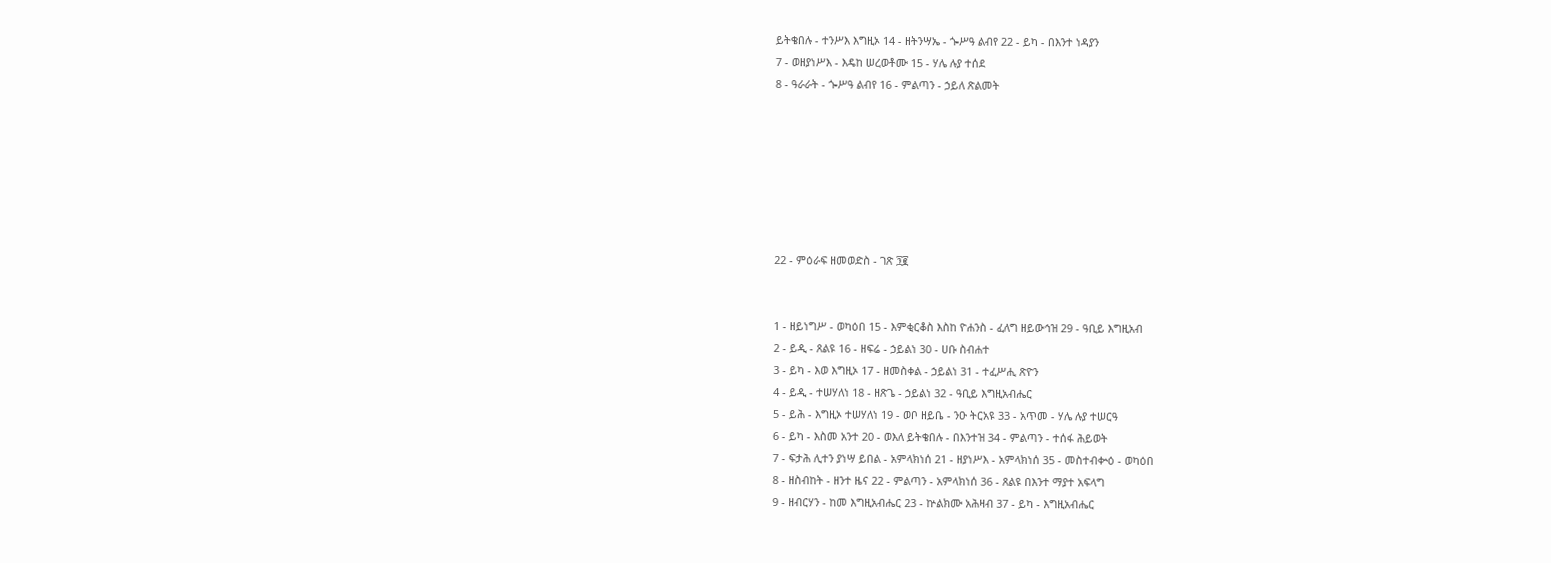ይትቄበሉ - ተንሥእ እግዚኦ 14 - ዘትንሣኤ - ጐሥዓ ልብየ 22 - ይካ - በእንተ ነዳያን
7 - ወዘያነሥእ - እዴከ ሠረወቶሙ 15 - ሃሌ ሉያ ተሰደ
8 - ዓራራት - ጐሥዓ ልብየ 16 - ምልጣን - ኃይለ ጽልመት







22 - ምዕራፍ ዘመወድስ - ገጽ ፺፪


1 - ዘይነግሥ - ወካዕበ 15 - እምቂርቆስ እስከ ዮሐንስ - ፈለግ ዘይውኅዝ 29 - ዓቢይ እግዚአብ
2 - ይዲ - ጸልዩ 16 - ዘፍሬ - ኃይልነ 30 - ሀቡ ስብሐተ
3 - ይካ - እወ እግዚኦ 17 - ዘመስቀል - ኃይልነ 31 - ተፈሥሒ ጽዮን
4 - ይዲ - ተሠሃለነ 18 - ዘጽጌ - ኃይልነ 32 - ዓቢይ እግዚአብሔር
5 - ይሕ - እግዚኦ ተሠሃለነ 19 - ወቦ ዘይቤ - ንዑ ትርአዩ 33 - አጥመ - ሃሌ ሉያ ተሠርዓ
6 - ይካ - እስመ አንተ 20 - ወእለ ይትቄበሉ - በእንተዝ 34 - ምልጣን - ተሰፋ ሕይወት
7 - ፍታሕ ሊተን ያነሣ ይበል - አምላክነሰ 21 - ዘያነሥእ - አምላክነሰ 35 - መስተብቍዕ - ወካዕበ
8 - ዘስብከት - ዘንተ ዜና 22 - ምልጣን - አምላክነሰ 36 - ጸልዩ በእንተ ማያተ አፍላግ
9 - ዘብርሃን - ከመ እግዚአብሔር 23 - ኵልክሙ አሕዛብ 37 - ይካ - እግዚአብሔር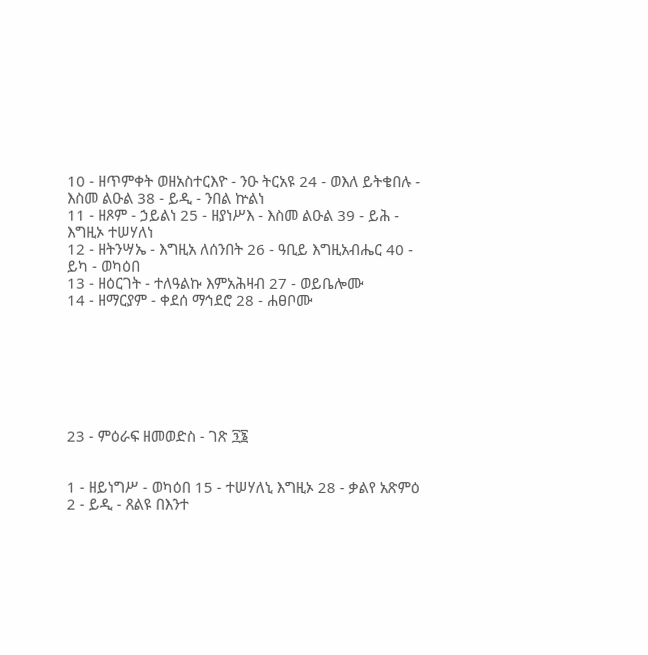10 - ዘጥምቀት ወዘአስተርእዮ - ንዑ ትርአዩ 24 - ወእለ ይትቄበሉ - እስመ ልዑል 38 - ይዲ - ንበል ኵልነ
11 - ዘጾም - ኃይልነ 25 - ዘያነሥእ - እስመ ልዑል 39 - ይሕ - እግዚኦ ተሠሃለነ
12 - ዘትንሣኤ - እግዚአ ለሰንበት 26 - ዓቢይ እግዚአብሔር 40 - ይካ - ወካዕበ
13 - ዘዕርገት - ተለዓልኩ እምአሕዛብ 27 - ወይቤሎሙ
14 - ዘማርያም - ቀደሰ ማኅደሮ 28 - ሐፀቦሙ







23 - ምዕራፍ ዘመወድስ - ገጽ ፺፮


1 - ዘይነግሥ - ወካዕበ 15 - ተሠሃለኒ እግዚኦ 28 - ቃልየ አጽምዕ
2 - ይዲ - ጸልዩ በእንተ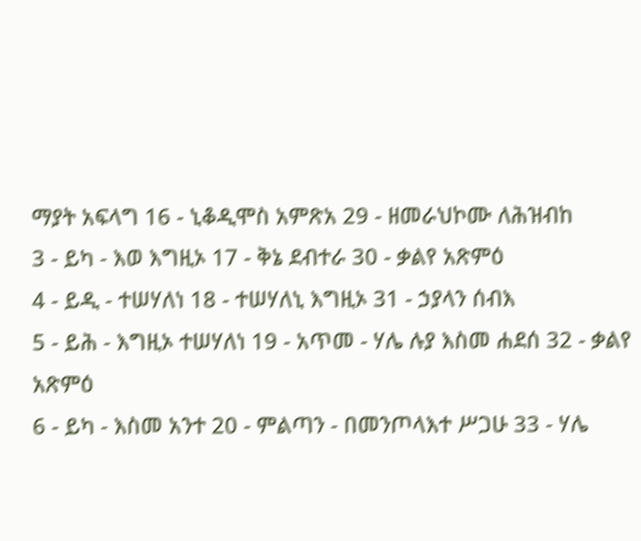ማያት አፍላግ 16 - ኒቆዲሞስ አምጽአ 29 - ዘመራህኮሙ ለሕዝብከ
3 - ይካ - እወ እግዚኦ 17 - ቅኔ ደብተራ 30 - ቃልየ አጽምዕ
4 - ይዲ - ተሠሃለነ 18 - ተሠሃለኒ እግዚኦ 31 - ኃያላን ሰብእ
5 - ይሕ - እግዚኦ ተሠሃለነ 19 - አጥመ - ሃሌ ሉያ እስመ ሐደሰ 32 - ቃልየ አጽምዕ
6 - ይካ - እስመ አንተ 20 - ምልጣን - በመንጦላእተ ሥጋሁ 33 - ሃሌ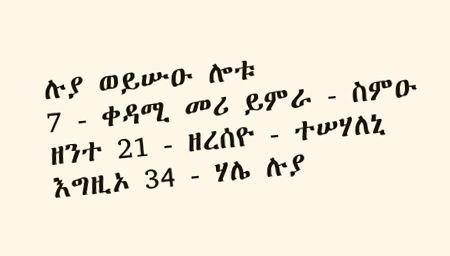ሉያ ወይሡዑ ሎቱ
7 - ቀዳሚ መሪ ይምራ - ስምዑ ዘንተ 21 - ዘረሰዮ - ተሠሃለኒ እግዚኦ 34 - ሃሌ ሉያ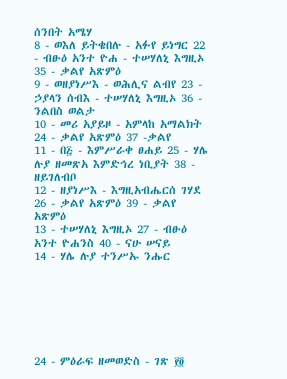ሰንበት አሜሃ
8 - ወእለ ይትቄበሉ - አፉየ ይነግር 22 - ብፁዕ አንተ ዮሐ - ተሠሃለኒ እግዚኦ 35 - ቃልየ አጽምዕ
9 - ወዘያነሥእ - ወሕሊና ልብየ 23 - ኃያላን ሰብእ - ተሠሃለኒ እግዚኦ 36 - ንልበስ ወልታ
10 - መሪ አያይዞ - አምላከ አማልክት 24 - ቃልየ አጽምዕ 37 -ቃልየ
11 - በ፭ - እምሥራቀ ፀሐይ 25 - ሃሌ ሉያ ዘመጽአ እምድኅረ ነቢያት 38 - ዘይገለብቦ
12 - ዘያነሥእ - እግዚአብሔርሰ ገሃደ 26 - ቃልየ አጽምዕ 39 - ቃልየ አጽምዕ
13 - ተሠሃለኒ እግዚኦ 27 - ብፁዕ አንተ ዮሐንስ 40 - ናሁ ሠናይ
14 - ሃሌ ሉያ ተንሥኡ ንሑር







24 - ምዕራፍ ዘመወድስ - ገጽ ፻፬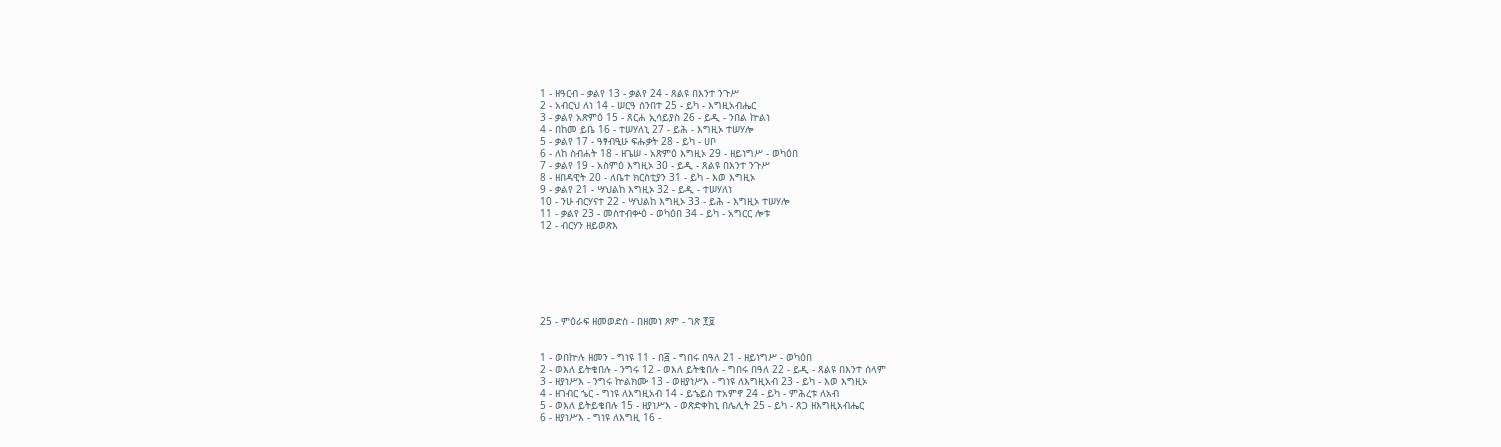1 - ዘዓርብ - ቃልየ 13 - ቃልየ 24 - ጸልዩ በእንተ ንጉሥ
2 - አብርህ ለነ 14 - ሠርዓ ሰንበተ 25 - ይካ - እግዚአብሔር
3 - ቃልየ አጽምዕ 15 - ጸርሐ ኢሳይያስ 26 - ይዲ - ንበል ኵልነ
4 - በከመ ይቤ 16 - ተሠሃለኒ 27 - ይሕ - እግዚኦ ተሠሃሎ
5 - ቃልየ 17 - ዓፃብዒሁ ፍሑቃት 28 - ይካ - ሀቦ
6 - ለከ ስብሐት 18 - ዘጌሠ - አጽምዕ እግዚኦ 29 - ዘይነግሥ - ወካዕበ
7 - ቃልየ 19 - አስምዕ እግዚኦ 30 - ይዲ - ጸልዩ በእንተ ንጉሥ
8 - ዘበዳዊት 20 - ለቤተ ክርስቲያን 31 - ይካ - እወ እግዚኦ
9 - ቃልየ 21 - ሣህልከ እግዚኦ 32 - ይዲ - ተሠሃለነ
10 - ንሁ ብርሃናተ 22 - ሣህልከ እግዚኦ 33 - ይሕ - እግዚኦ ተሠሃሎ
11 - ቃልየ 23 - መስተብቍዕ - ወካዕበ 34 - ይካ - አግርር ሎቱ
12 - ብርሃን ዘይወጽእ







25 - ምዕራፍ ዘመወድስ - በዘመነ ጾም - ገጽ ፻፱


1 - ወበኵሉ ዘመን - ግነዩ 11 - በ፭ - ግበሩ በዓለ 21 - ዘይነግሥ - ወካዕበ
2 - ወእለ ይትቄበሉ - ንግሩ 12 - ወእለ ይትቄበሉ - ግበሩ በዓለ 22 - ይዲ - ጸልዩ በእንተ ሰላም
3 - ዘያነሥእ - ንግሩ ኵልክሙ 13 - ወዘያነሥእ - ግነዩ ለእግዚአብ 23 - ይካ - እወ እግዚኦ
4 - ዘገብር ኄር - ግነዩ ለእግዚአብ 14 - ይኄይስ ተአምኖ 24 - ይካ - ምሕረቱ ለአብ
5 - ወእለ ይትይቄበሉ 15 - ዘያነሥእ - ወጽድቀከኒ በሌሊት 25 - ይካ - ጸጋ ዘእግዚአብሔር
6 - ዘያነሥእ - ግነዩ ለእግዚ 16 -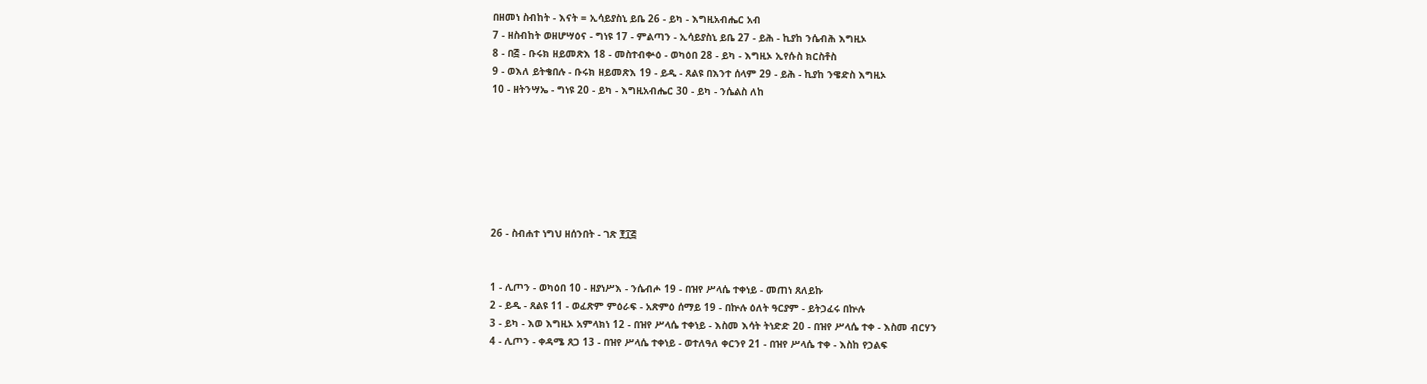በዘመነ ስብከት - እናት = ኢሳይያስኒ ይቤ 26 - ይካ - እግዚአብሔር አብ
7 - ዘስብከት ወዘሆሣዕና - ግነዩ 17 - ምልጣን - ኢሳይያስኒ ይቤ 27 - ይሕ - ኪያከ ንሴብሕ እግዚኦ
8 - በ፭ - ቡሩክ ዘይመጽእ 18 - መስተብቍዕ - ወካዕበ 28 - ይካ - እግዚኦ ኢየሱስ ክርስቶስ
9 - ወእለ ይትቄበሉ - ቡሩክ ዘይመጽእ 19 - ይዲ - ጸልዩ በእንተ ሰላም 29 - ይሕ - ኪያከ ንዌድስ እግዚኦ
10 - ዘትንሣኤ - ግነዩ 20 - ይካ - እግዚአብሔር 30 - ይካ - ንሴልስ ለከ







26 - ስብሐተ ነግህ ዘሰንበት - ገጽ ፻፲፭


1 - ሊጦን - ወካዕበ 10 - ዘያነሥእ - ንሴብሖ 19 - በዝየ ሥላሴ ተቀነይ - መጠነ ጸለይኩ
2 - ይዲ - ጸልዩ 11 - ወፈጽም ምዕራፍ - አጽምዕ ሰማይ 19 - በኵሉ ዕለት ዓርያም - ይትኃፈሩ በኵሉ
3 - ይካ - እወ እግዚኦ አምላክነ 12 - በዝየ ሥላሴ ተቀነይ - እስመ እሳት ትነድድ 20 - በዝየ ሥላሴ ተቀ - እስመ ብርሃን
4 - ሊጦን - ቀዳሜ ጸጋ 13 - በዝየ ሥላሴ ተቀነይ - ወተለዓለ ቀርንየ 21 - በዝየ ሥላሴ ተቀ - እስከ የኃልፍ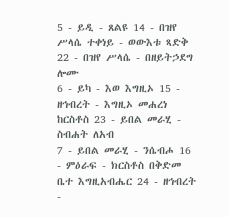5 - ይዲ - ጸልዩ 14 - በዝየ ሥላሴ ተቀነይ - ወውእቱ ጻድቅ 22 - በዝየ ሥላሴ - በዘይትኃደግ ሎሙ
6 - ይካ - እወ እግዚኦ 15 - ዘኅብረት - እግዚኦ መሐረነ ከርስቶስ 23 - ይበል መራሂ - ስብሐት ለአብ
7 - ይበል መራሂ - ንሴብሖ 16 - ምዕራፍ - ክርስቶስ በቅድመ ቤተ እግዚአብሔር 24 - ዘኅብረት -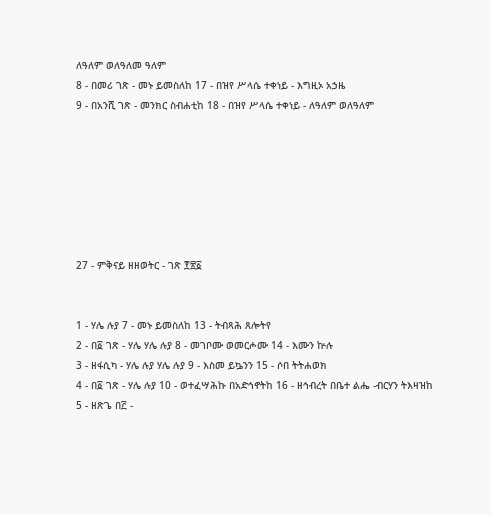ለዓለም ወለዓለመ ዓለም
8 - በመሪ ገጽ - መኑ ይመስለከ 17 - በዝየ ሥላሴ ተቀነይ - እግዚኦ አኃዜ
9 - በአንሺ ገጽ - መንክር ስብሐቲከ 18 - በዝየ ሥላሴ ተቀነይ - ለዓለም ወለዓለም







27 - ምቅናይ ዘዘወትር - ገጽ ፻፳፩


1 - ሃሌ ሉያ 7 - መኑ ይመስለከ 13 - ትብጻሕ ጸሎትየ
2 - በ፩ ገጽ - ሃሌ ሃሌ ሉያ 8 - መገቦሙ ወመርሖሙ 14 - እሙን ኵሉ
3 - ዘፋሲካ - ሃሌ ሉያ ሃሌ ሉያ 9 - እስመ ይኴንን 15 - ሶበ ትትሐወክ
4 - በ፩ ገጽ - ሃሌ ሉያ 10 - ወተፈሣሕኩ በአድኅኖትከ 16 - ዘኅብረት በቤተ ልሔ -ብርሃን ትእዛዝከ
5 - ዘጽጌ በ፫ -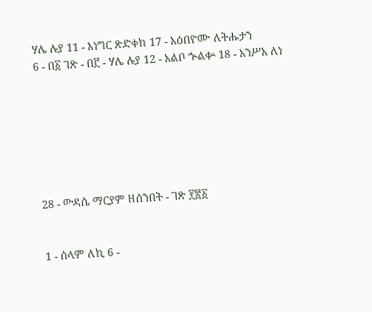ሃሌ ሉያ 11 - እነግር ጽድቀከ 17 - አዕበዮሙ ለትሑታን
6 - በ፩ ገጽ - በ፫ - ሃሌ ሉያ 12 - አልቦ ኍልቍ 18 - አንሥአ ለነ







28 - ውዳሴ ማርያም ዘሰንበት - ገጽ ፻፳፩


1 - ሰላም ለኪ 6 -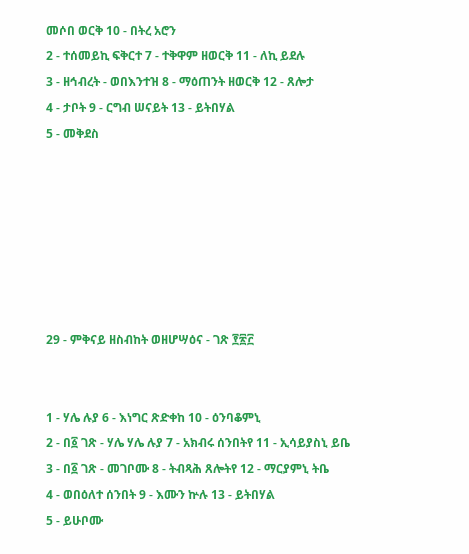መሶበ ወርቅ 10 - በትረ አሮን
2 - ተሰመይኪ ፍቅርተ 7 - ተቅዋም ዘወርቅ 11 - ለኪ ይደሉ
3 - ዘኅብረት - ወበእንተዝ 8 - ማዕጠንት ዘወርቅ 12 - ጸሎታ
4 - ታቦት 9 - ርግብ ሠናይት 13 - ይትበሃል
5 - መቅደስ







29 - ምቅናይ ዘስብከት ወዘሆሣዕና - ገጽ ፻፳፫


1 - ሃሌ ሉያ 6 - እነግር ጽድቀከ 10 - ዕንባቆምኒ
2 - በ፩ ገጽ - ሃሌ ሃሌ ሉያ 7 - አክብሩ ሰንበትየ 11 - ኢሳይያስኒ ይቤ
3 - በ፩ ገጽ - መገቦሙ 8 - ትብጻሕ ጸሎትየ 12 - ማርያምኒ ትቤ
4 - ወበዕለተ ሰንበት 9 - እሙን ኵሉ 13 - ይትበሃል
5 - ይሁቦሙ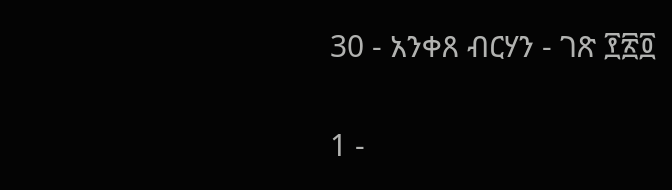30 - አንቀጸ ብርሃን - ገጽ ፻፳፬


1 -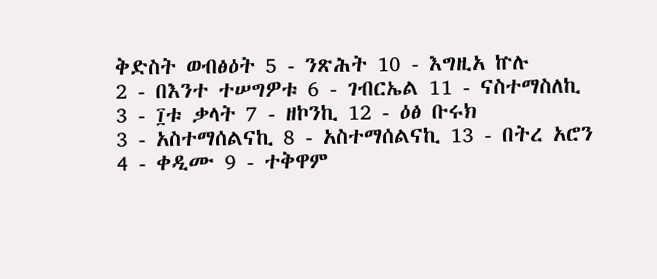ቅድስት ወብፅዕት 5 - ንጽሕት 10 - እግዚአ ኵሉ
2 - በእንተ ተሠግዎቱ 6 - ገብርኤል 11 - ናስተማስለኪ
3 - ፲ቱ ቃላት 7 - ዘኮንኪ 12 - ዕፅ ቡሩክ
3 - አስተማሰልናኪ 8 - አስተማሰልናኪ 13 - በትረ አሮን
4 - ቀዲሙ 9 - ተቅዋም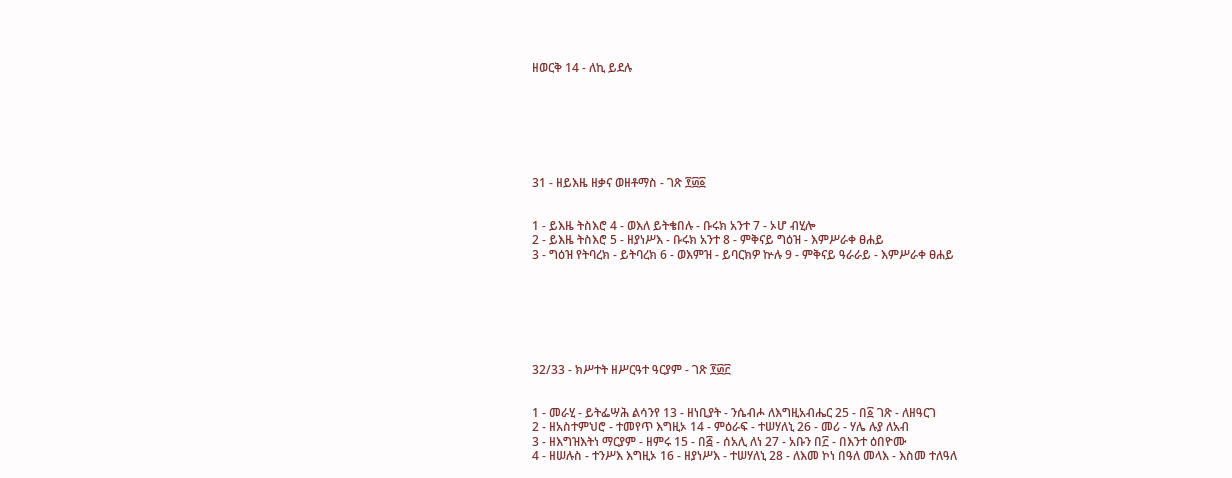ዘወርቅ 14 - ለኪ ይደሉ







31 - ዘይእዜ ዘቃና ወዘቶማስ - ገጽ ፻፴፩


1 - ይእዜ ትስእሮ 4 - ወእለ ይትቄበሉ - ቡሩክ አንተ 7 - ኦሆ ብሂሎ
2 - ይእዜ ትስእሮ 5 - ዘያነሥእ - ቡሩክ አንተ 8 - ምቅናይ ግዕዝ - እምሥራቀ ፀሐይ
3 - ግዕዝ የትባረክ - ይትባረክ 6 - ወእምዝ - ይባርክዎ ኵሉ 9 - ምቅናይ ዓራራይ - እምሥራቀ ፀሐይ







32/33 - ክሥተት ዘሥርዓተ ዓርያም - ገጽ ፻፴፫


1 - መራሂ - ይትፌሣሕ ልሳንየ 13 - ዘነቢያት - ንሴብሖ ለእግዚአብሔር 25 - በ፩ ገጽ - ለዘዓርገ
2 - ዘአስተምህሮ - ተመየጥ እግዚኦ 14 - ምዕራፍ - ተሠሃለኒ 26 - መሪ - ሃሌ ሉያ ለአብ
3 - ዘእግዝእትነ ማርያም - ዘምሩ 15 - በ፭ - ሰአሊ ለነ 27 - አቡን በ፫ - በእንተ ዕበዮሙ
4 - ዘሠሉስ - ተንሥእ እግዚኦ 16 - ዘያነሥእ - ተሠሃለኒ 28 - ለእመ ኮነ በዓለ መላእ - እስመ ተለዓለ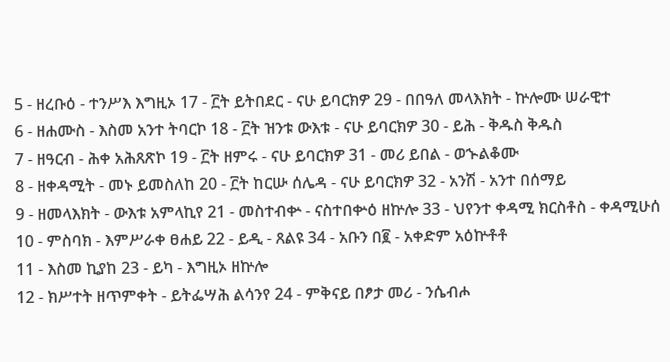5 - ዘረቡዕ - ተንሥእ እግዚኦ 17 - ፫ት ይትበደር - ናሁ ይባርክዎ 29 - በበዓለ መላእክት - ኵሎሙ ሠራዊተ
6 - ዘሐሙስ - እስመ አንተ ትባርኮ 18 - ፫ት ዝንቱ ውእቱ - ናሁ ይባርክዎ 30 - ይሕ - ቅዱስ ቅዱስ
7 - ዘዓርብ - ሕቀ አሕጸጽኮ 19 - ፫ት ዘምሩ - ናሁ ይባርክዎ 31 - መሪ ይበል - ወኍልቆሙ
8 - ዘቀዳሚት - መኑ ይመስለከ 20 - ፫ት ከርሡ ሰሌዳ - ናሁ ይባርክዎ 32 - አንሽ - አንተ በሰማይ
9 - ዘመላእክት - ውእቱ አምላኪየ 21 - መስተብቍ - ናስተበቍዕ ዘኵሎ 33 - ህየንተ ቀዳሚ ክርስቶስ - ቀዳሚሁሰ
10 - ምስባክ - እምሥራቀ ፀሐይ 22 - ይዲ - ጸልዩ 34 - አቡን በ፪ - አቀድም አዕኵቶቶ
11 - እስመ ኪያከ 23 - ይካ - እግዚኦ ዘኵሎ
12 - ክሥተት ዘጥምቀት - ይትፌሣሕ ልሳንየ 24 - ምቅናይ በፆታ መሪ - ንሴብሖ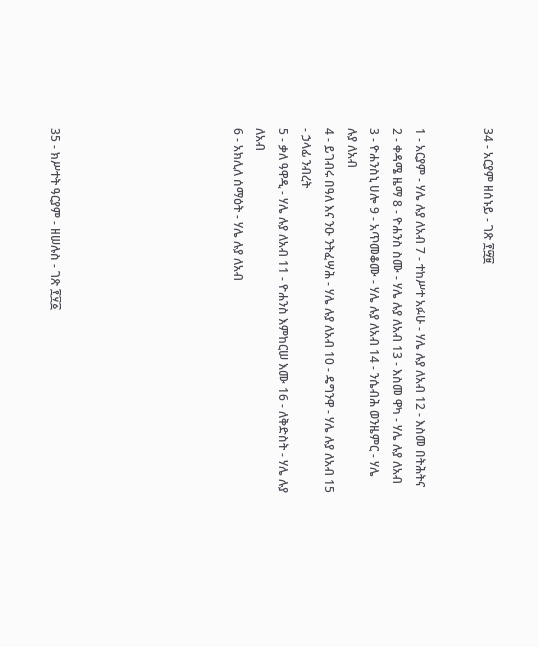34 - አርያም ዘሰኑይ - ገጽ ፻፵፱


1 - አርያም - ሃሌ ሉያ ለአብ 7 - ተከሥተ አፉሁ - ሃሌ ሉያ ለአብ 12 - እስመ በትሕትና
2 - ቀዳሜ ዜማ 8 - ዮሐንስ ስሙ - ሃሌ ሉያ ለአብ 13 - እስመ ዋካ - ሃሌ ሉያ ለአብ
3 - ዮሐንስኒ ሀሎ 9 - አጥመቆሙ - ሃሌ ሉያ ለአብ 14 - ንሴብሕ ወንዜምር - ሃሌ ሉያ ለአብ
4 - ይገብሩ በዓለ እና ንዑ ንትፈሣሕ - ሃሌ ሉያ ለአብ 10 - ዴግንዋ - ሃሌ ሉያ ለአብ 15 - ኃላፊ ንብረት
5 - ቃለ ዓዋዲ - ሃሌ ሉያ ለአብ 11 - ዮሐንስ እምከርሠ እሙ 16 - ለቅድስት - ሃሌ ሉያ ለአብ
6 - አክሊለ ሰማዕት - ሃሌ ሉያ ለአብ







35 - ክሥተት ዓርያም - ዘሠሉስ - ገጽ ፻፶፩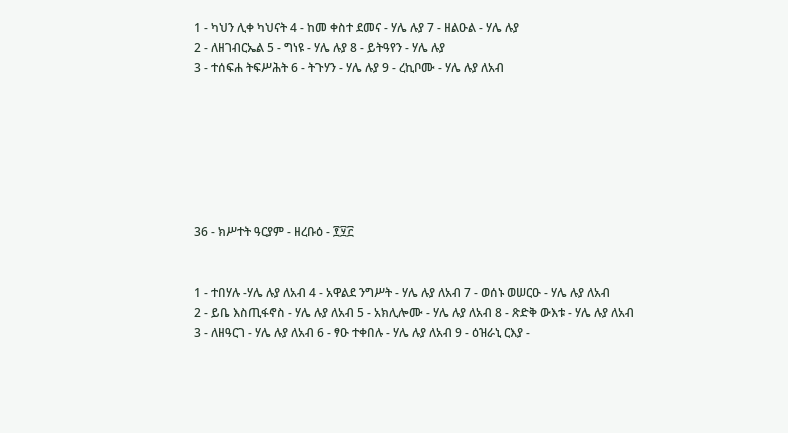1 - ካህን ሊቀ ካህናት 4 - ከመ ቀስተ ደመና - ሃሌ ሉያ 7 - ዘልዑል - ሃሌ ሉያ
2 - ለዘገብርኤል 5 - ግነዩ - ሃሌ ሉያ 8 - ይትዓየን - ሃሌ ሉያ
3 - ተሰፍሐ ትፍሥሕት 6 - ትጉሃን - ሃሌ ሉያ 9 - ረኪቦሙ - ሃሌ ሉያ ለአብ







36 - ክሥተት ዓርያም - ዘረቡዕ - ፻፶፫


1 - ተበሃሉ -ሃሌ ሉያ ለአብ 4 - አዋልደ ንግሥት - ሃሌ ሉያ ለአብ 7 - ወሰኑ ወሠርዑ - ሃሌ ሉያ ለአብ
2 - ይቤ እስጢፋኖስ - ሃሌ ሉያ ለአብ 5 - አክሊሎሙ - ሃሌ ሉያ ለአብ 8 - ጽድቅ ውእቱ - ሃሌ ሉያ ለአብ
3 - ለዘዓርገ - ሃሌ ሉያ ለአብ 6 - ፃዑ ተቀበሉ - ሃሌ ሉያ ለአብ 9 - ዕዝራኒ ርእያ -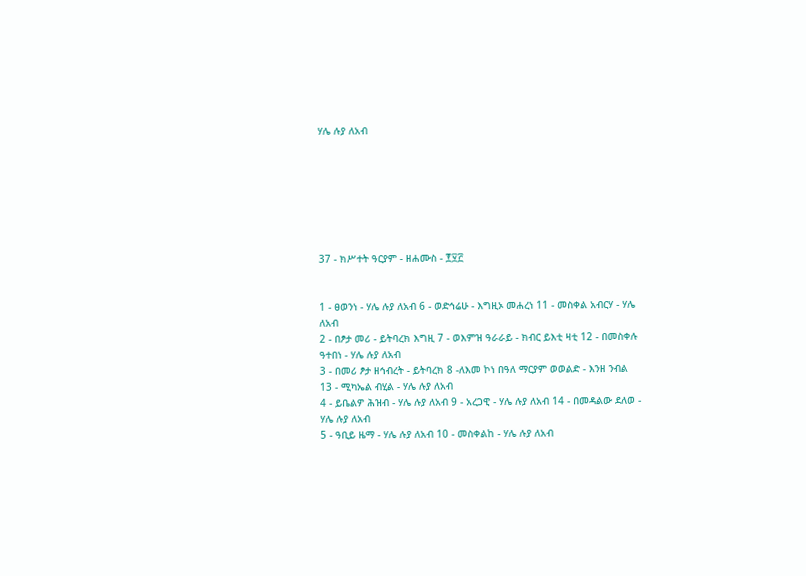ሃሌ ሉያ ለአብ







37 - ክሥተት ዓርያም - ዘሐሙስ - ፻፶፫


1 - ፀወንነ - ሃሌ ሉያ ለአብ 6 - ወድኅሬሁ - እግዚኦ መሐረነ 11 - መስቀል አብርሃ - ሃሌ ለአብ
2 - በፆታ መሪ - ይትባረክ እግዚ 7 - ወእምዝ ዓራራይ - ክብር ይእቲ ዛቲ 12 - በመስቀሉ ዓተበነ - ሃሌ ሉያ ለአብ
3 - በመሪ ፆታ ዘኅብረት - ይትባረክ 8 -ለእመ ኮነ በዓለ ማርያም ወወልድ - እንዘ ንብል 13 - ሚካኤል ብሂል - ሃሌ ሉያ ለአብ
4 - ይቤልዎ ሕዝብ - ሃሌ ሉያ ለአብ 9 - አረጋዊ - ሃሌ ሉያ ለአብ 14 - በመዳልው ደለወ - ሃሌ ሉያ ለአብ
5 - ዓቢይ ዜማ - ሃሌ ሉያ ለአብ 10 - መስቀልከ - ሃሌ ሉያ ለአብ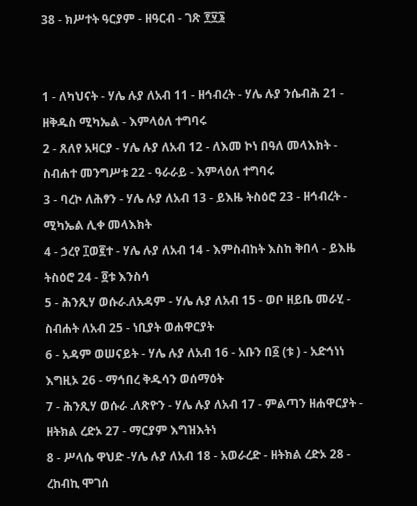38 - ክሥተት ዓርያም - ዘዓርብ - ገጽ ፻፶፮


1 - ለካህናት - ሃሌ ሉያ ለአብ 11 - ዘኅብረት - ሃሌ ሉያ ንሴብሕ 21 - ዘቅዱስ ሚካኤል - እምላዕለ ተግባሩ
2 - ጸለየ አዛርያ - ሃሌ ሉያ ለአብ 12 - ለእመ ኮነ በዓለ መላእክት - ስብሐተ መንግሥቱ 22 - ዓራራይ - እምላዕለ ተግባሩ
3 - ባረኮ ለሕፃን - ሃሌ ሉያ ለአብ 13 - ይእዜ ትስዕሮ 23 - ዘኅብረት - ሚካኤል ሊቀ መላእክት
4 - ኃረየ ፲ወ፪ተ - ሃሌ ሉያ ለአብ 14 - እምስብከት እስከ ቅበላ - ይእዜ ትስዕሮ 24 - ፬ቱ እንስሳ
5 - ሕንጺሃ ወሱራ.ለአዳም - ሃሌ ሉያ ለአብ 15 - ወቦ ዘይቤ መራሂ - ስብሐት ለአብ 25 - ነቢያት ወሐዋርያት
6 - አዳም ወሠናይት - ሃሌ ሉያ ለአብ 16 - አቡን በ፩ (ቱ ) - አድኅነነ እግዚኦ 26 - ማኅበረ ቅዱሳን ወሰማዕት
7 - ሕንጺሃ ወሱራ .ለጽዮን - ሃሌ ሉያ ለአብ 17 - ምልጣን ዘሐዋርያት - ዘትክል ረድኦ 27 - ማርያም እግዝእትነ
8 - ሥላሴ ዋህድ -ሃሌ ሉያ ለአብ 18 - አወራረድ - ዘትክል ረድኦ 28 - ረከብኪ ሞገሰ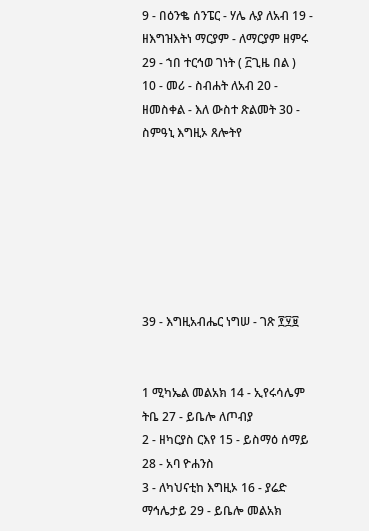9 - በዕንቈ ሰንፔር - ሃሌ ሉያ ለአብ 19 - ዘእግዝእትነ ማርያም - ለማርያም ዘምሩ 29 - ኀበ ተርኅወ ገነት ( ፫ጊዜ በል )
10 - መሪ - ስብሐት ለአብ 20 - ዘመስቀል - እለ ውስተ ጽልመት 30 - ስምዓኒ እግዚኦ ጸሎትየ







39 - እግዚአብሔር ነግሠ - ገጽ ፻፶፱


1 ሚካኤል መልአክ 14 - ኢየሩሳሌም ትቤ 27 - ይቤሎ ለጦብያ
2 - ዘካርያስ ርእየ 15 - ይስማዕ ሰማይ 28 - አባ ዮሐንስ
3 - ለካህናቲከ እግዚኦ 16 - ያሬድ ማኅሌታይ 29 - ይቤሎ መልአክ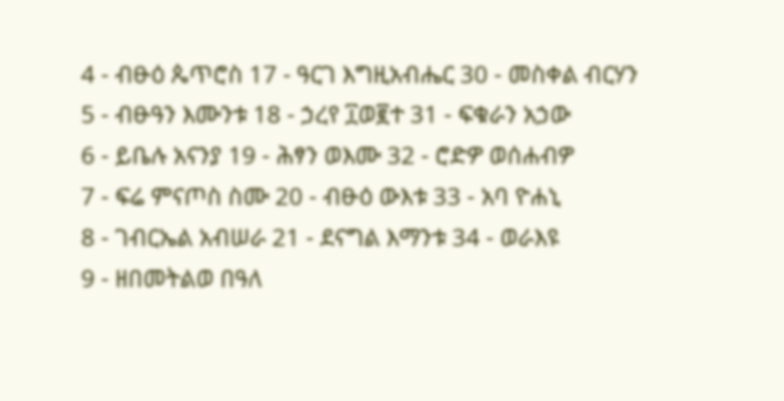4 - ብፁዕ ጴጥሮስ 17 - ዓርገ እግዚአብሔር 30 - መስቀል ብርሃን
5 - ብፁዓን እሙንቱ 18 - ኃረየ ፲ወ፪ተ 31 - ፍቁራን አኃው
6 - ይቤሉ አናንያ 19 - ሕፃን ወእሙ 32 - ሮድዎ ወሰሐብዎ
7 - ፍሬ ምናጦስ ስሙ 20 - ብፁዕ ውእቱ 33 - አባ ዮሐኒ
8 - ገብርኤል አብሠራ 21 - ደናግል እማንቱ 34 - ወራእዩ
9 - ዘበመትልወ በዓለ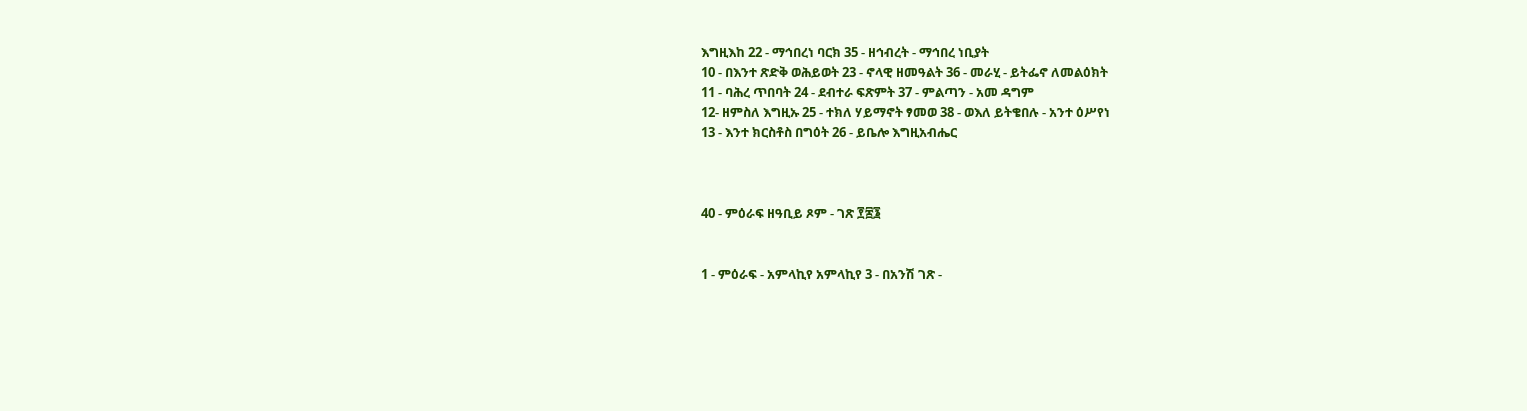እግዚእከ 22 - ማኅበረነ ባርክ 35 - ዘኅብረት - ማኅበረ ነቢያት
10 - በእንተ ጽድቅ ወሕይወት 23 - ኖላዊ ዘመዓልት 36 - መራሂ - ይትፌኖ ለመልዕክት
11 - ባሕረ ጥበባት 24 - ደብተራ ፍጽምት 37 - ምልጣን - አመ ዳግም
12- ዘምስለ እግዚኡ 25 - ተክለ ሃይማኖት ፃመወ 38 - ወእለ ይትቄበሉ - አንተ ዕሥየነ
13 - እንተ ክርስቶስ በግዕት 26 - ይቤሎ እግዚአብሔር



40 - ምዕራፍ ዘዓቢይ ጾም - ገጽ ፻፷፮


1 - ምዕራፍ - አምላኪየ አምላኪየ 3 - በአንሽ ገጽ -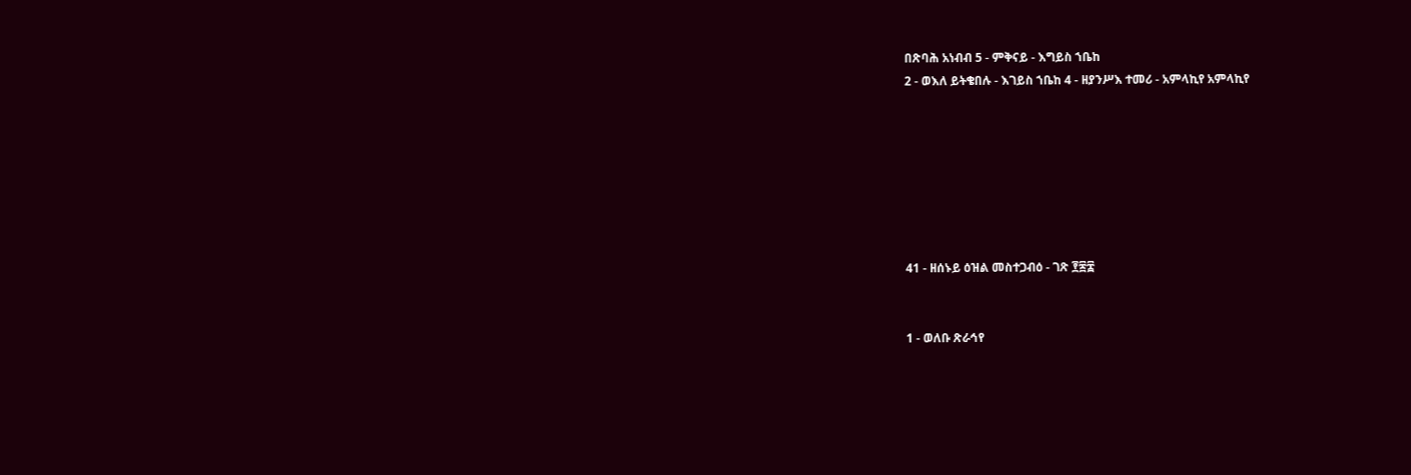በጽባሕ አነብብ 5 - ምቅናይ - እግይስ ኀቤከ
2 - ወእለ ይትቄበሉ - እገይስ ኀቤከ 4 - ዘያንሥእ ተመሪ - አምላኪየ አምላኪየ







41 - ዘሰኑይ ዕዝል መስተጋብዕ - ገጽ ፻፷፰


1 - ወለቡ ጽራኅየ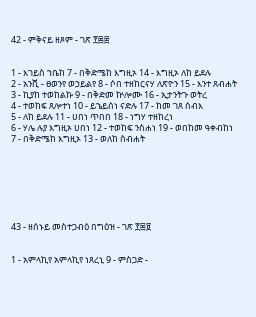42 - ምቅናይ ዘጾም - ገጽ ፻፷፰


1 - እገይስ ኀቤከ 7 - በቅድሜከ እግዚኦ 14 - እግዚኦ ለከ ይደሉ
2 - አንሺ - ፀወንየ ወኃይልየ 8 - ሶበ ተዘከርናሃ ለጽዮን 15 - እንተ ጸብሐት
3 - ኪያከ ተወከልኩ 9 - በቅድመ ኵሎሙ 16 - ኢታንትጉ ወትረ
4 - ተወከፍ ጸሎተነ 10 - ይኄይሰነ ናድሉ 17 - ከመ ገጸ ሰብእ
5 - ለከ ይደሉ 11 - ሀበነ ጥበበ 18 - ነግሃ ተዘከረነ
6 - ሃሌ ሉያ እግዚኦ ሀበነ 12 - ተወከፍ ንስሐነ 19 - ወበከመ ዓቀብከነ
7 - በቅድሜከ እግዚኦ 13 - ወለከ ስብሐት







43 - ዘሰኑይ መስተጋብዕ በግዕዝ - ገጽ ፻፷፱


1 - አምላኪየ አምላኪየ ነጸረኒ 9 - ምስጋድ -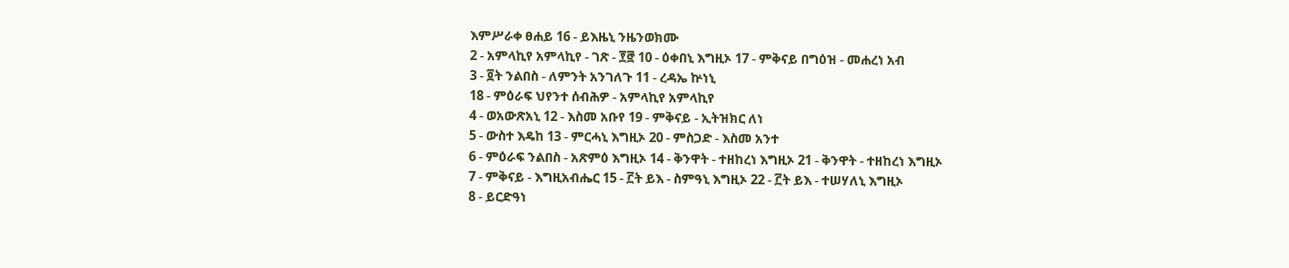እምሥራቀ ፀሐይ 16 - ይእዜኒ ንዜንወክሙ
2 - አምላኪየ አምላኪየ - ገጽ - ፻፸ 10 - ዕቀበኒ እግዚኦ 17 - ምቅናይ በግዕዝ - መሐረነ አብ
3 - ፬ት ንልበስ - ለምንት አንገለጉ 11 - ረዳኤ ኵነኒ
18 - ምዕራፍ ህየንተ ሰብሕዎ - አምላኪየ አምላኪየ
4 - ወአውጽአኒ 12 - እስመ አቡየ 19 - ምቅናይ - ኢትዝክር ለነ
5 - ውስተ እዴከ 13 - ምርሓኒ እግዚኦ 20 - ምስጋድ - እስመ አንተ
6 - ምዕራፍ ንልበስ - አጽምዕ እግዚኦ 14 - ቅንዋት - ተዘከረነ እግዚኦ 21 - ቅንዋት - ተዘከረነ እግዚኦ
7 - ምቅናይ - እግዚአብሔር 15 - ፫ት ይእ - ስምዓኒ እግዚኦ 22 - ፫ት ይእ - ተሠሃለኒ እግዚኦ
8 - ይርድዓነ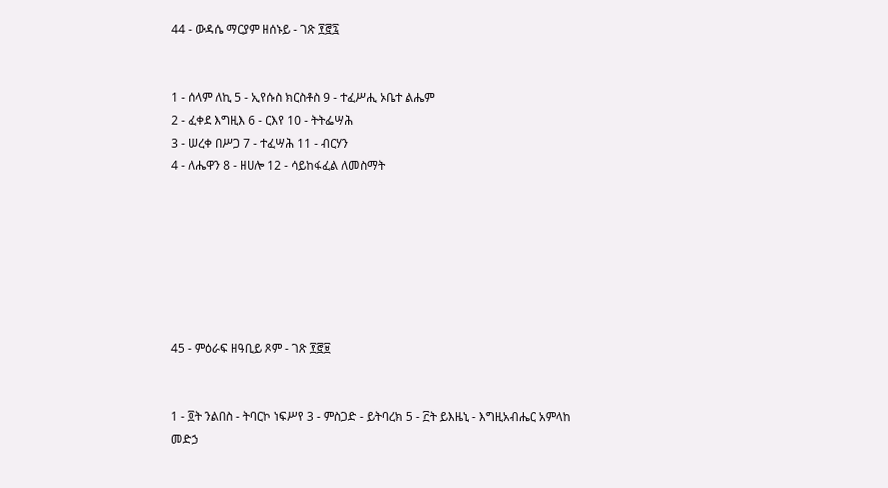44 - ውዳሴ ማርያም ዘሰኑይ - ገጽ ፻፸፯


1 - ሰላም ለኪ 5 - ኢየሱስ ክርስቶስ 9 - ተፈሥሒ ኦቤተ ልሔም
2 - ፈቀደ እግዚእ 6 - ርእየ 10 - ትትፌሣሕ
3 - ሠረቀ በሥጋ 7 - ተፈሣሕ 11 - ብርሃን
4 - ለሔዋን 8 - ዘሀሎ 12 - ሳይከፋፈል ለመስማት







45 - ምዕራፍ ዘዓቢይ ጾም - ገጽ ፻፸፱


1 - ፬ት ንልበስ - ትባርኮ ነፍሥየ 3 - ምስጋድ - ይትባረክ 5 - ፫ት ይእዜኒ - እግዚአብሔር አምላከ መድኃ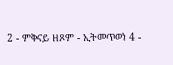2 - ምቅናይ ዘጾም - ኢትመጥወነ 4 -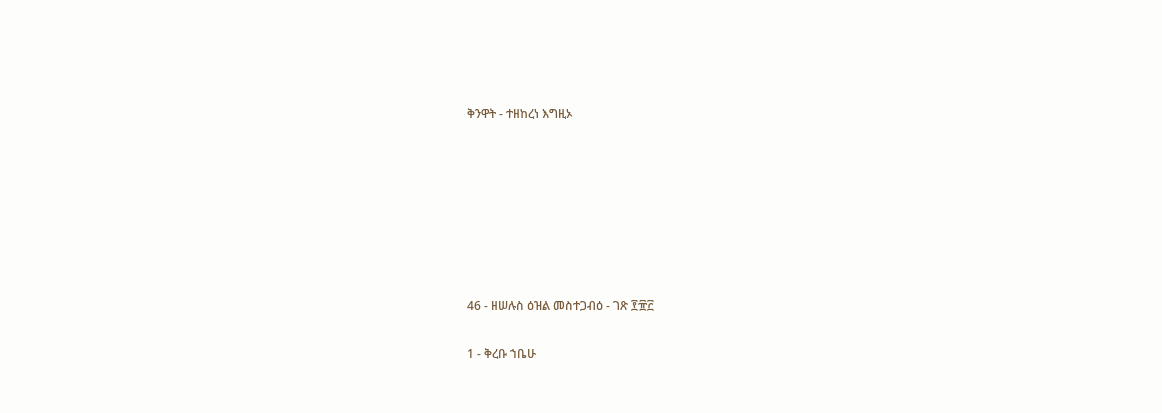ቅንዋት - ተዘከረነ እግዚኦ







46 - ዘሠሉስ ዕዝል መስተጋብዕ - ገጽ ፻፹፫

1 - ቅረቡ ኀቤሁ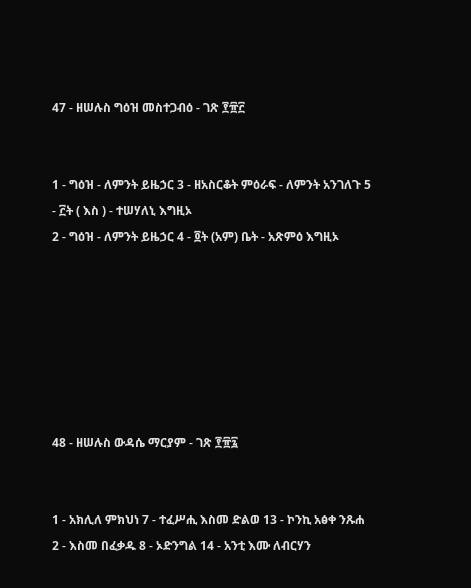47 - ዘሠሉስ ግዕዝ መስተጋብዕ - ገጽ ፻፹፫


1 - ግዕዝ - ለምንት ይዜኃር 3 - ዘአስርቆት ምዕራፍ - ለምንት አንገለጉ 5 - ፫ት ( እስ ) - ተሠሃለኒ እግዚኦ
2 - ግዕዝ - ለምንት ይዜኃር 4 - ፬ት (አም) ቤት - አጽምዕ እግዚኦ







48 - ዘሠሉስ ውዳሴ ማርያም - ገጽ ፻፹፯


1 - አክሊለ ምክህነ 7 - ተፈሥሒ እስመ ድልወ 13 - ኮንኪ አፅቀ ንጹሐ
2 - እስመ በፈቃዱ 8 - ኦድንግል 14 - አንቲ እሙ ለብርሃን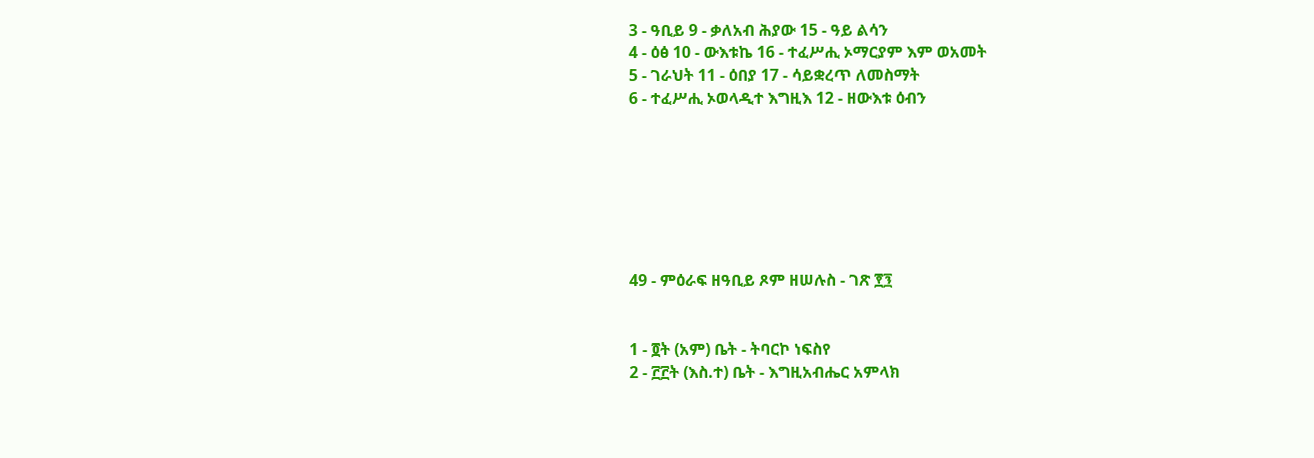3 - ዓቢይ 9 - ቃለአብ ሕያው 15 - ዓይ ልሳን
4 - ዕፅ 10 - ውእቱኬ 16 - ተፈሥሒ ኦማርያም እም ወአመት
5 - ገራህት 11 - ዕበያ 17 - ሳይቋረጥ ለመስማት
6 - ተፈሥሒ ኦወላዲተ እግዚእ 12 - ዘውእቱ ዕብን







49 - ምዕራፍ ዘዓቢይ ጾም ዘሠሉስ - ገጽ ፻፺


1 - ፬ት (አም) ቤት - ትባርኮ ነፍስየ
2 - ፫፫ት (እስ.ተ) ቤት - እግዚአብሔር አምላክ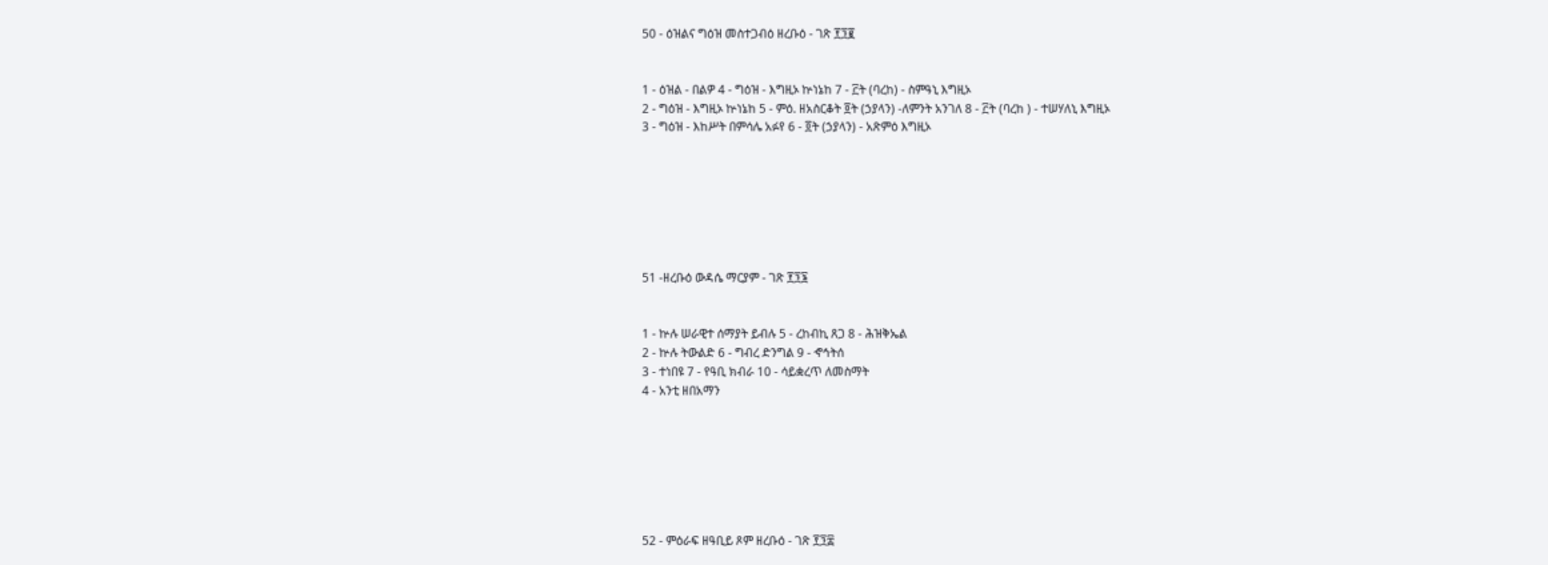50 - ዕዝልና ግዕዝ መስተጋብዕ ዘረቡዕ - ገጽ ፻፺፪


1 - ዕዝል - በልዎ 4 - ግዕዝ - እግዚኦ ኵነኔከ 7 - ፫ት (ባረከ) - ስምዓኒ እግዚኦ
2 - ግዕዝ - እግዚኦ ኵነኔከ 5 - ምዕ. ዘአስርቆት ፬ት (ኃያላን) -ለምንት አንገለ 8 - ፫ት (ባረከ ) - ተሠሃለኒ እግዚኦ
3 - ግዕዝ - እከሥት በምሳሌ አፉየ 6 - ፬ት (ኃያላን) - አጽምዕ እግዚኦ







51 -ዘረቡዕ ውዳሴ ማርያም - ገጽ ፻፺፮


1 - ኵሉ ሠራዊተ ሰማያት ይብሉ 5 - ረከብኪ ጸጋ 8 - ሕዝቅኤል
2 - ኵሉ ትውልድ 6 - ግብረ ድንግል 9 - ኆኅትሰ
3 - ተነበዩ 7 - የዓቢ ክብራ 10 - ሳይቋረጥ ለመስማት
4 - አንቲ ዘበአማን







52 - ምዕራፍ ዘዓቢይ ጾም ዘረቡዕ - ገጽ ፻፺፰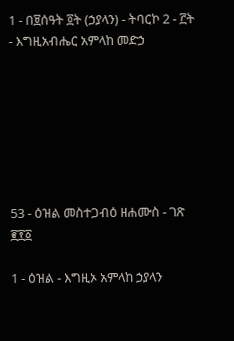1 - በ፱ሰዓት ፬ት (ኃያላን) - ትባርኮ 2 - ፫ት - እግዚአብሔር አምላከ መድኃ







53 - ዕዝል መስተጋብዕ ዘሐሙስ - ገጽ ፪፻፩

1 - ዕዝል - እግዚኦ አምላከ ኃያላን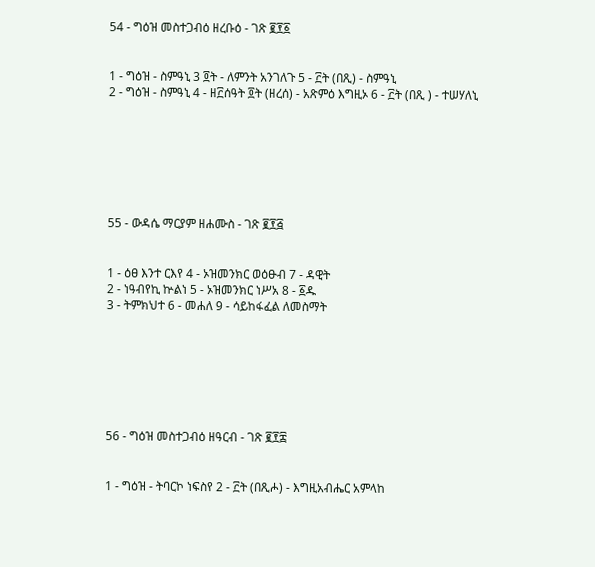54 - ግዕዝ መስተጋብዕ ዘረቡዕ - ገጽ ፪፻፩


1 - ግዕዝ - ስምዓኒ 3 ፬ት - ለምንት አንገለጉ 5 - ፫ት (በጺ) - ስምዓኒ
2 - ግዕዝ - ስምዓኒ 4 - ዘ፫ሰዓት ፬ት (ዘረሰ) - አጽምዕ እግዚኦ 6 - ፫ት (በጺ ) - ተሠሃለኒ







55 - ውዳሴ ማርያም ዘሐሙስ - ገጽ ፪፻፭


1 - ዕፀ እንተ ርእየ 4 - ኦዝመንክር ወዕፁብ 7 - ዳዊት
2 - ነዓብየኪ ኵልነ 5 - ኦዝመንክር ነሥአ 8 - ፩ዱ
3 - ትምክህተ 6 - መሐለ 9 - ሳይከፋፈል ለመስማት







56 - ግዕዝ መስተጋብዕ ዘዓርብ - ገጽ ፪፻፰


1 - ግዕዝ - ትባርኮ ነፍስየ 2 - ፫ት (በጺሖ) - እግዚአብሔር አምላከ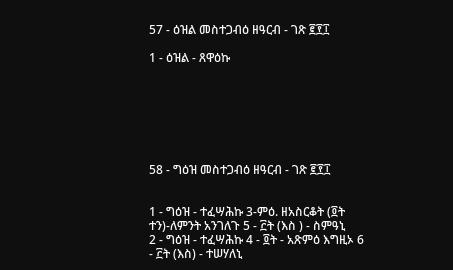57 - ዕዝል መስተጋብዕ ዘዓርብ - ገጽ ፪፻፲

1 - ዕዝል - ጸዋዕኩ







58 - ግዕዝ መስተጋብዕ ዘዓርብ - ገጽ ፪፻፲


1 - ግዕዝ - ተፈሣሕኩ 3-ምዕ. ዘአስርቆት (፬ት ተን)-ለምንት አንገለጉ 5 - ፫ት (እስ ) - ስምዓኒ
2 - ግዕዝ - ተፈሣሕኩ 4 - ፬ት - አጽምዕ እግዚኦ 6 - ፫ት (እስ) - ተሠሃለኒ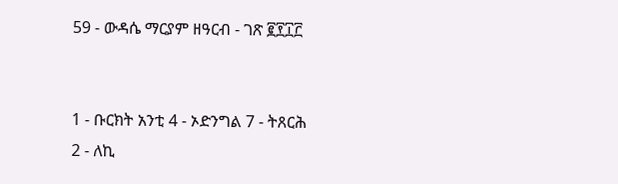59 - ውዳሴ ማርያም ዘዓርብ - ገጽ ፪፻፲፫


1 - ቡርክት አንቲ 4 - ኦድንግል 7 - ትጸርሕ
2 - ለኪ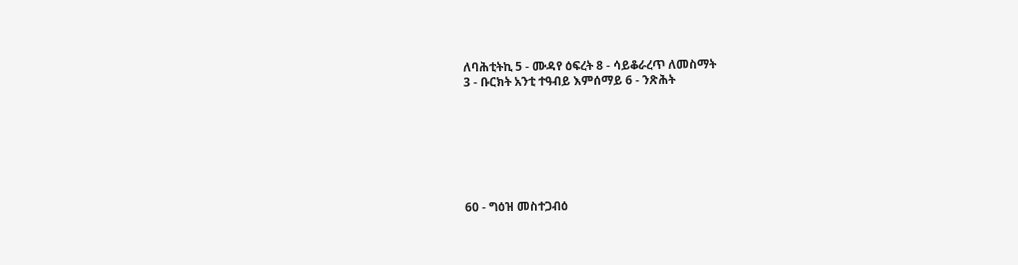ለባሕቲትኪ 5 - ሙዳየ ዕፍረት 8 - ሳይቆራረጥ ለመስማት
3 - ቡርክት አንቲ ተዓብይ እምሰማይ 6 - ንጽሕት







60 - ግዕዝ መስተጋብዕ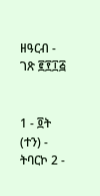ዘዓርብ - ገጽ ፪፻፲፭


1 - ፬ት (ተን) - ትባርኮ 2 -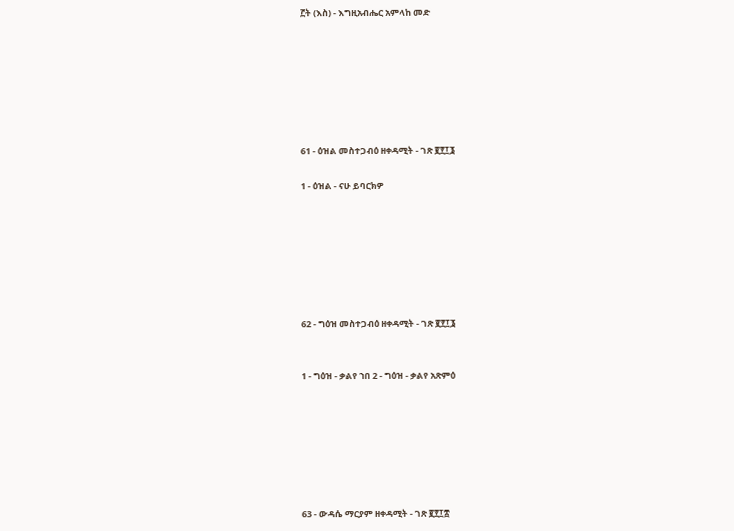፫ት (እስ) - እግዚአብሔር አምላከ መድ







61 - ዕዝል መስተጋብዕ ዘቀዳሚት - ገጽ ፪፻፲፮

1 - ዕዝል - ናሁ ይባርክዎ







62 - ግዕዝ መስተጋብዕ ዘቀዳሚት - ገጽ ፪፻፲፮


1 - ግዕዝ - ቃልየ ኀበ 2 - ግዕዝ - ቃልየ አጽምዕ







63 - ውዳሴ ማርያም ዘቀዳሚት - ገጽ ፪፻፲፰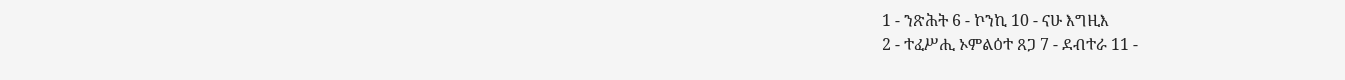1 - ንጽሕት 6 - ኮንኪ 10 - ናሁ እግዚእ
2 - ተፈሥሒ ኦምልዕተ ጸጋ 7 - ደብተራ 11 -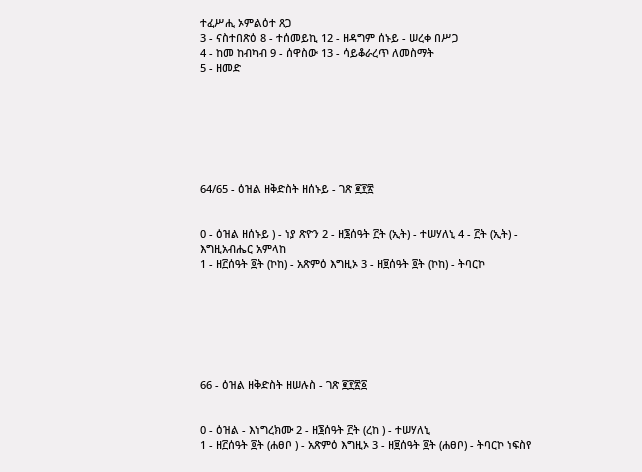ተፈሥሒ ኦምልዕተ ጸጋ
3 - ናስተበጽዕ 8 - ተሰመይኪ 12 - ዘዳግም ሰኑይ - ሠረቀ በሥጋ
4 - ከመ ከብካብ 9 - ሰዋስው 13 - ሳይቆራረጥ ለመስማት
5 - ዘመድ







64/65 - ዕዝል ዘቅድስት ዘሰኑይ - ገጽ ፪፻፳


0 - ዕዝል ዘሰኑይ ) - ነያ ጽዮን 2 - ዘ፮ሰዓት ፫ት (ኢት) - ተሠሃለኒ 4 - ፫ት (ኢት) - እግዚአብሔር አምላከ
1 - ዘ፫ሰዓት ፬ት (ኮከ) - አጽምዕ እግዚኦ 3 - ዘ፱ሰዓት ፬ት (ኮከ) - ትባርኮ







66 - ዕዝል ዘቅድስት ዘሠሉስ - ገጽ ፪፻፳፩


0 - ዕዝል - እነግረክሙ 2 - ዘ፮ሰዓት ፫ት (ረከ ) - ተሠሃለኒ
1 - ዘ፫ሰዓት ፬ት (ሐፀቦ ) - አጽምዕ እግዚኦ 3 - ዘ፱ሰዓት ፬ት (ሐፀቦ) - ትባርኮ ነፍስየ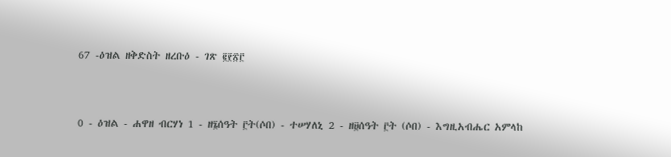67 -ዕዝል ዘቅድስት ዘረቡዕ - ገጽ ፪፻፳፫


0 - ዕዝል - ሐዋዘ ብርሃነ 1 - ዘ፮ሰዓት ፫ት(ሶበ) - ተሠሃለኒ 2 - ዘ፱ሰዓት ፫ት (ሶበ) - እግዚአብሔር አምላከ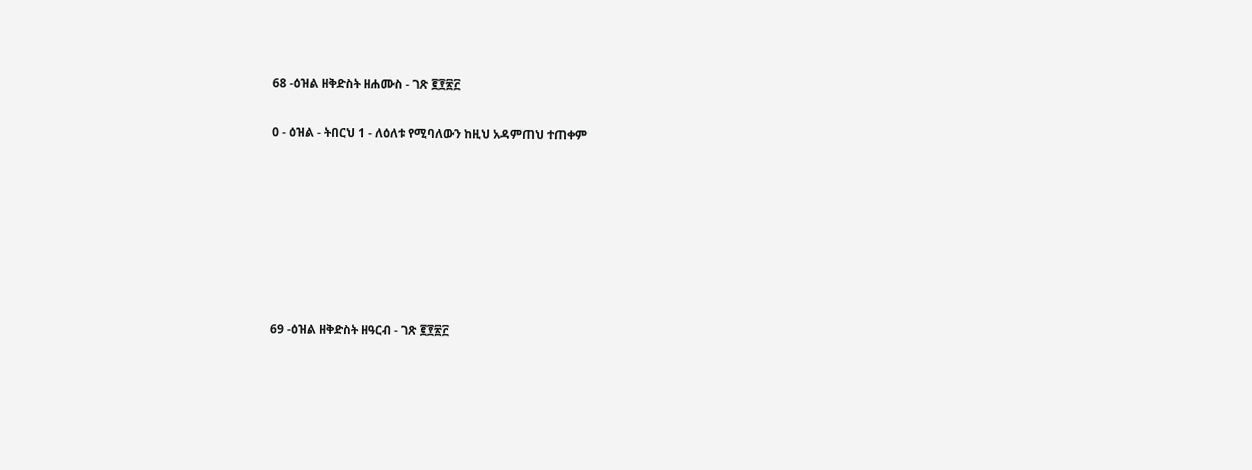68 -ዕዝል ዘቅድስት ዘሐሙስ - ገጽ ፪፻፳፫

0 - ዕዝል - ትበርህ 1 - ለዕለቱ የሚባለውን ከዚህ አዳምጠህ ተጠቀም







69 -ዕዝል ዘቅድስት ዘዓርብ - ገጽ ፪፻፳፫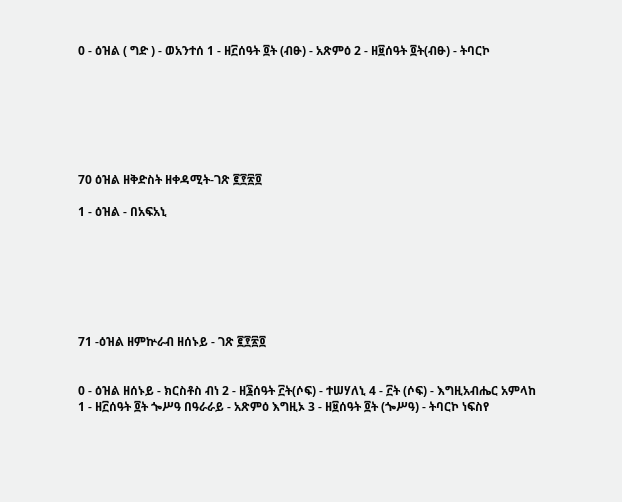0 - ዕዝል ( ግድ ) - ወአንተሰ 1 - ዘ፫ሰዓት ፬ት (ብፁ) - አጽምዕ 2 - ዘ፱ሰዓት ፬ት(ብፁ) - ትባርኮ







70 ዕዝል ዘቅድስት ዘቀዳሚት-ገጽ ፪፻፳፬

1 - ዕዝል - በአፍአኒ







71 -ዕዝል ዘምኵራብ ዘሰኑይ - ገጽ ፪፻፳፬


0 - ዕዝል ዘሰኑይ - ክርስቶስ ብነ 2 - ዘ፮ሰዓት ፫ት(ሶፍ) - ተሠሃለኒ 4 - ፫ት (ሶፍ) - እግዚአብሔር አምላከ
1 - ዘ፫ሰዓት ፬ት ጐሥዓ በዓራራይ - አጽምዕ እግዚኦ 3 - ዘ፱ሰዓት ፬ት (ጐሥዓ) - ትባርኮ ነፍስየ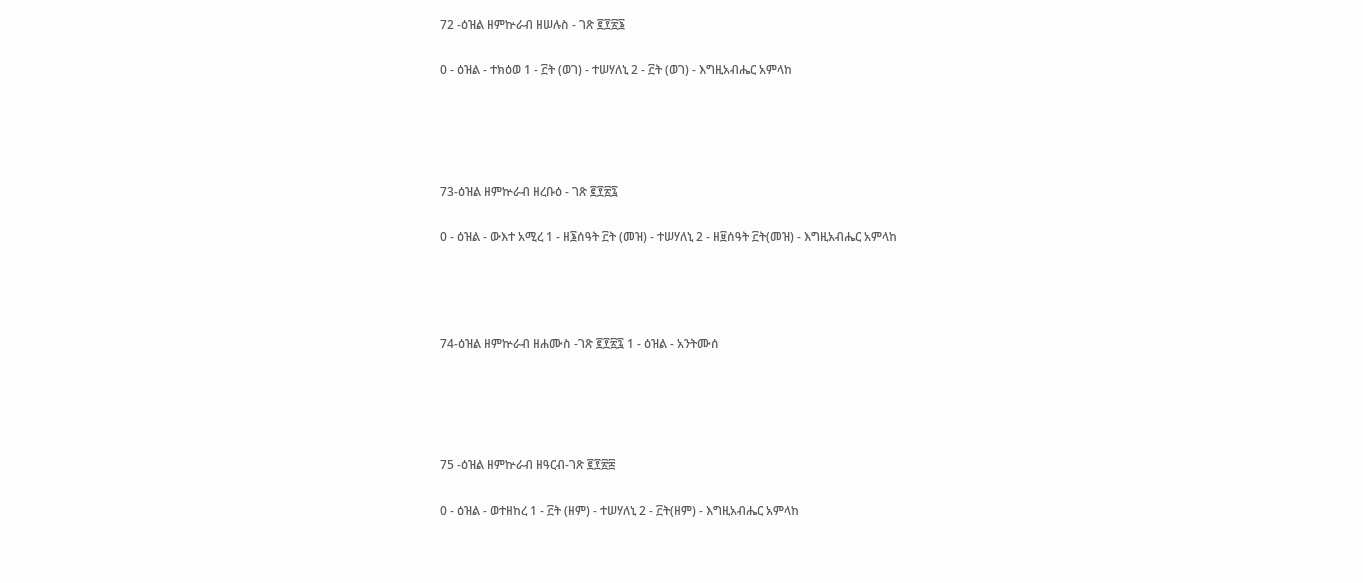72 -ዕዝል ዘምኵራብ ዘሠሉስ - ገጽ ፪፻፳፮


0 - ዕዝል - ተክዕወ 1 - ፫ት (ወገ) - ተሠሃለኒ 2 - ፫ት (ወገ) - እግዚአብሔር አምላከ







73-ዕዝል ዘምኵራብ ዘረቡዕ - ገጽ ፪፻፳፯


0 - ዕዝል - ውእተ አሚረ 1 - ዘ፮ሰዓት ፫ት (መዝ) - ተሠሃለኒ 2 - ዘ፱ሰዓት ፫ት(መዝ) - እግዚአብሔር አምላከ






74-ዕዝል ዘምኵራብ ዘሐሙስ -ገጽ ፪፻፳፯ 1 - ዕዝል - አንትሙሰ







75 -ዕዝል ዘምኵራብ ዘዓርብ-ገጽ ፪፻፳፰


0 - ዕዝል - ወተዘከረ 1 - ፫ት (ዘም) - ተሠሃለኒ 2 - ፫ት(ዘም) - እግዚአብሔር አምላከ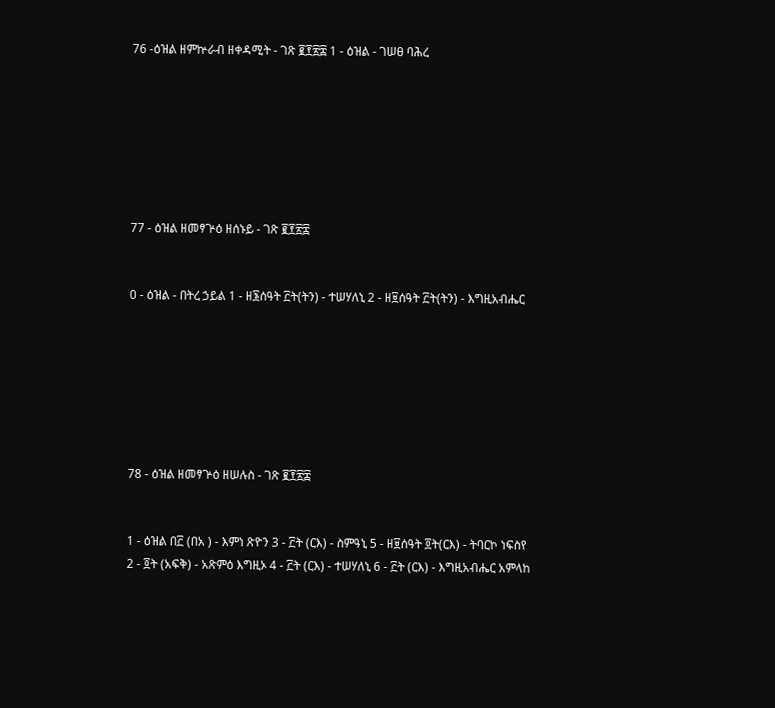76 -ዕዝል ዘምኵራብ ዘቀዳሚት - ገጽ ፪፻፳፰ 1 - ዕዝል - ገሠፀ ባሕረ







77 - ዕዝል ዘመፃጕዕ ዘሰኑይ - ገጽ ፪፻፳፰


0 - ዕዝል - በትረ ኃይል 1 - ዘ፮ሰዓት ፫ት(ትን) - ተሠሃለኒ 2 - ዘ፱ሰዓት ፫ት(ትን) - እግዚአብሔር







78 - ዕዝል ዘመፃጕዕ ዘሠሉስ - ገጽ ፪፻፳፰


1 - ዕዝል በ፫ (በአ ) - እምነ ጽዮን 3 - ፫ት (ርእ) - ስምዓኒ 5 - ዘ፱ሰዓት ፬ት(ርእ) - ትባርኮ ነፍስየ
2 - ፬ት (አፍቅ) - አጽምዕ እግዚኦ 4 - ፫ት (ርእ) - ተሠሃለኒ 6 - ፫ት (ርእ) - እግዚአብሔር አምላከ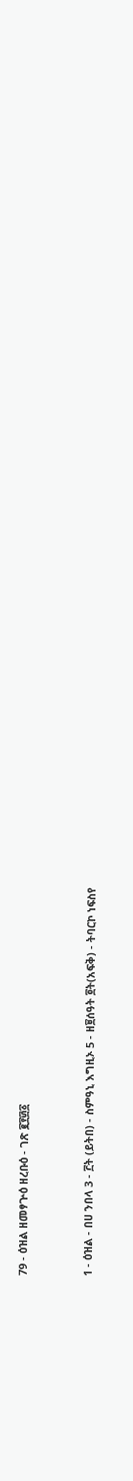79 - ዕዝል ዘመፃጕዕ ዘረቡዕ - ገጽ ፪፻፴፩


1 - ዕዝል - በሀ ንበላ 3 - ፫ት (ይትበ) - ስምዓኒ እግዚኦ 5 - ዘ፱ሰዓት ፬ት(አፍቅ) - ትባርኮ ነፍስየ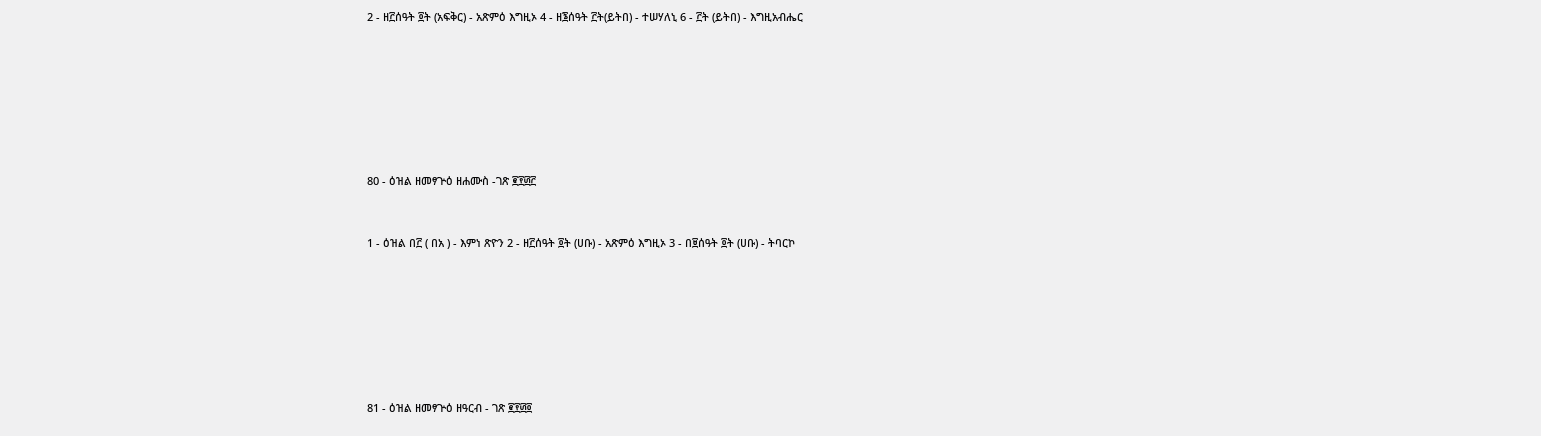2 - ዘ፫ሰዓት ፬ት (አፍቅር) - አጽምዕ እግዚኦ 4 - ዘ፮ሰዓት ፫ት(ይትበ) - ተሠሃለኒ 6 - ፫ት (ይትበ) - እግዚአብሔር







80 - ዕዝል ዘመፃጕዕ ዘሐሙስ -ገጽ ፪፻፴፫


1 - ዕዝል በ፫ ( በአ ) - እምነ ጽዮን 2 - ዘ፫ሰዓት ፬ት (ሀቡ) - አጽምዕ እግዚኦ 3 - በ፱ሰዓት ፬ት (ሀቡ) - ትባርኮ







81 - ዕዝል ዘመፃጕዕ ዘዓርብ - ገጽ ፪፻፴፬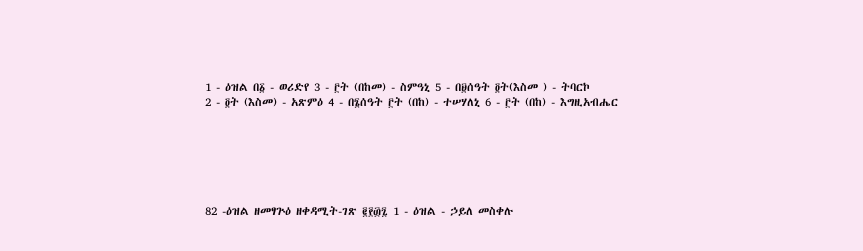1 - ዕዝል በ፩ - ወሪድየ 3 - ፫ት (በከመ) - ስምዓኒ 5 - በ፱ሰዓት ፬ት(እስመ ) - ትባርኮ
2 - ፬ት (እስመ) - አጽምዕ 4 - በ፮ሰዓት ፫ት (በከ) - ተሠሃለኒ 6 - ፫ት (በከ) - እግዚአብሔር






82 -ዕዝል ዘመፃጕዕ ዘቀዳሚት-ገጽ ፪፻፴፯ 1 - ዕዝል - ኃይለ መስቀሉ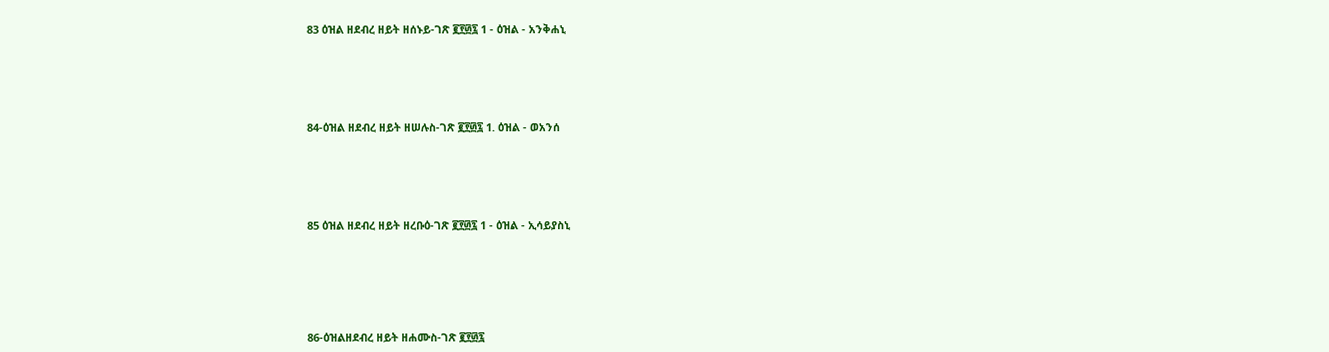83 ዕዝል ዘደብረ ዘይት ዘሰኑይ-ገጽ ፪፻፴፯ 1 - ዕዝል - አንቅሐኒ






84-ዕዝል ዘደብረ ዘይት ዘሠሉስ-ገጽ ፪፻፴፯ 1. ዕዝል - ወአንሰ






85 ዕዝል ዘደብረ ዘይት ዘረቡዕ-ገጽ ፪፻፴፯ 1 - ዕዝል - ኢሳይያስኒ







86-ዕዝልዘደብረ ዘይት ዘሐሙስ-ገጽ ፪፻፴፯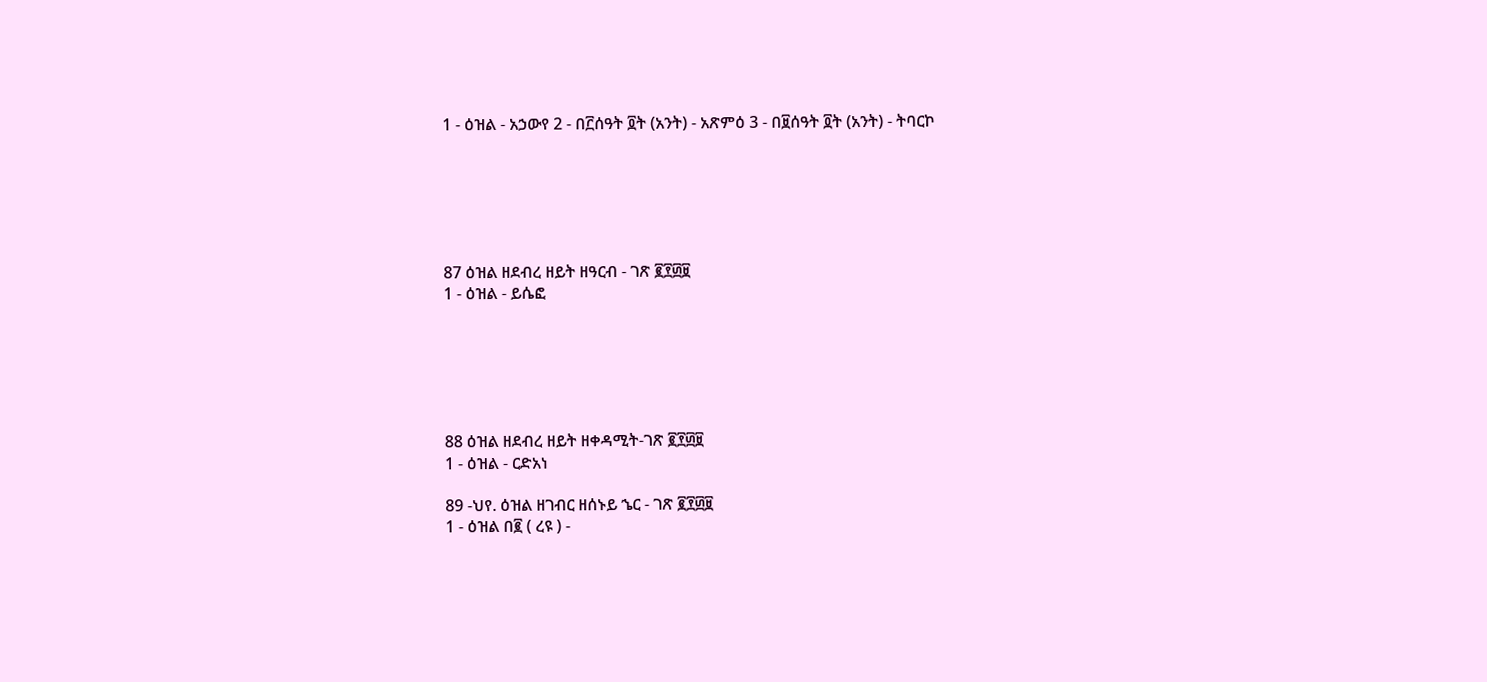1 - ዕዝል - አኃውየ 2 - በ፫ሰዓት ፬ት (አንት) - አጽምዕ 3 - በ፱ሰዓት ፬ት (አንት) - ትባርኮ






87 ዕዝል ዘደብረ ዘይት ዘዓርብ - ገጽ ፪፻፴፱
1 - ዕዝል - ይሴፎ






88 ዕዝል ዘደብረ ዘይት ዘቀዳሚት-ገጽ ፪፻፴፱
1 - ዕዝል - ርድአነ

89 -ህየ. ዕዝል ዘገብር ዘሰኑይ ኄር - ገጽ ፪፻፴፱
1 - ዕዝል በ፪ ( ረዩ ) -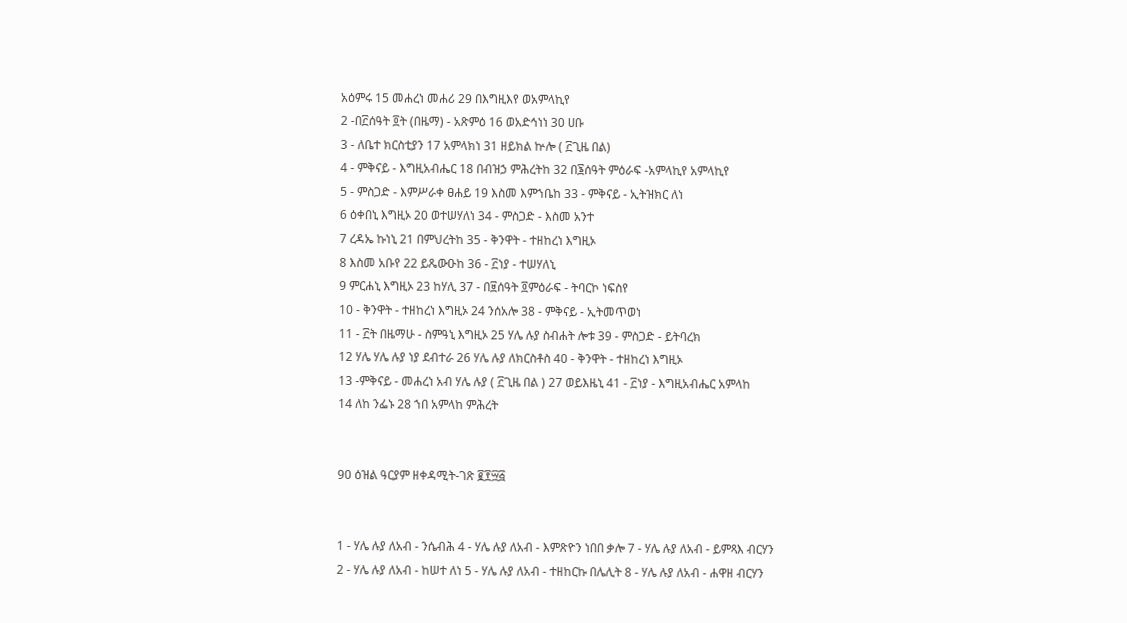አዕምሩ 15 መሐረነ መሐሪ 29 በእግዚእየ ወአምላኪየ
2 -በ፫ሰዓት ፬ት (በዜማ) - አጽምዕ 16 ወአድኅነነ 30 ሀቡ
3 - ለቤተ ክርስቲያን 17 አምላክነ 31 ዘይክል ኵሎ ( ፫ጊዜ በል)
4 - ምቅናይ - እግዚአብሔር 18 በብዝኃ ምሕረትከ 32 በ፮ሰዓት ምዕራፍ -አምላኪየ አምላኪየ
5 - ምስጋድ - እምሥራቀ ፀሐይ 19 እስመ እምኀቤከ 33 - ምቅናይ - ኢትዝክር ለነ
6 ዕቀበኒ እግዚኦ 20 ወተሠሃለነ 34 - ምስጋድ - እስመ አንተ
7 ረዳኤ ኩነኒ 21 በምህረትከ 35 - ቅንዋት - ተዘከረነ እግዚኦ
8 እስመ አቡየ 22 ይጼውዑከ 36 - ፫ነያ - ተሠሃለኒ
9 ምርሐኒ እግዚኦ 23 ከሃሊ 37 - በ፱ሰዓት ፬ምዕራፍ - ትባርኮ ነፍስየ
10 - ቅንዋት - ተዘከረነ እግዚኦ 24 ንሰአሎ 38 - ምቅናይ - ኢትመጥወነ
11 - ፫ት በዜማሁ - ስምዓኒ እግዚኦ 25 ሃሌ ሉያ ስብሐት ሎቱ 39 - ምስጋድ - ይትባረክ
12 ሃሌ ሃሌ ሉያ ነያ ደብተራ 26 ሃሌ ሉያ ለክርስቶስ 40 - ቅንዋት - ተዘከረነ እግዚኦ
13 -ምቅናይ - መሐረነ አብ ሃሌ ሉያ ( ፫ጊዜ በል ) 27 ወይእዜኒ 41 - ፫ነያ - እግዚአብሔር አምላከ
14 ለከ ንፌኑ 28 ኀበ አምላከ ምሕረት


90 ዕዝል ዓርያም ዘቀዳሚት-ገጽ ፪፻፵፭


1 - ሃሌ ሉያ ለአብ - ንሴብሕ 4 - ሃሌ ሉያ ለአብ - እምጽዮን ነበበ ቃሎ 7 - ሃሌ ሉያ ለአብ - ይምጻእ ብርሃን
2 - ሃሌ ሉያ ለአብ - ከሠተ ለነ 5 - ሃሌ ሉያ ለአብ - ተዘከርኩ በሌሊት 8 - ሃሌ ሉያ ለአብ - ሐዋዘ ብርሃን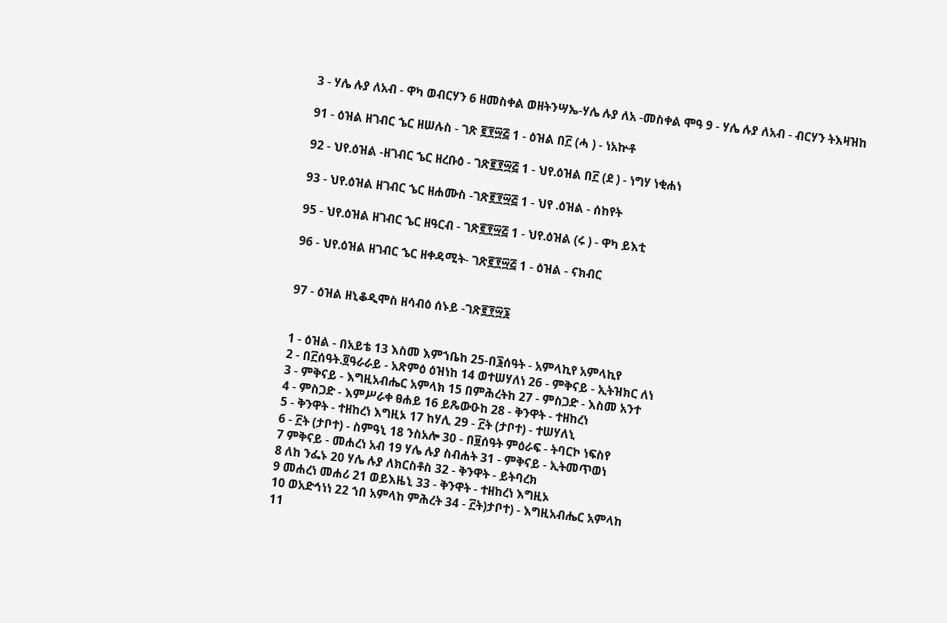3 - ሃሌ ሉያ ለአብ - ዋካ ወብርሃን 6 ዘመስቀል ወዘትንሣኤ-ሃሌ ሉያ ለአ -መስቀል ሞዓ 9 - ሃሌ ሉያ ለአብ - ብርሃን ትእዛዝከ

91 - ዕዝል ዘገብር ኄር ዘሠሉስ - ገጽ ፪፻፵፭ 1 - ዕዝል በ፫ (ሓ ) - ነአኵቶ

92 - ህየ.ዕዝል -ዘገብር ኄር ዘረቡዕ - ገጽ፪፻፵፭ 1 - ህየ.ዕዝል በ፫ (ደ ) - ነግሃ ነቂሐነ

93 - ህየ.ዕዝል ዘገብር ኄር ዘሐሙስ -ገጽ፪፻፵፭ 1 - ህየ .ዕዝል - ሰከየት

95 - ህየ.ዕዝል ዘገብር ኄር ዘዓርብ - ገጽ፪፻፵፭ 1 - ህየ.ዕዝል (ሩ ) - ዋካ ይእቲ

96 - ህየ.ዕዝል ዘገብር ኄር ዘቀዳሚት- ገጽ፪፻፵፭ 1 - ዕዝል - ናክብር


97 - ዕዝል ዘኒቆዲሞስ ዘሳብዕ ሰኑይ -ገጽ፪፻፵፮


1 - ዕዝል - በአይቴ 13 እስመ እምኀቤከ 25-በ፮ሰዓት - አምላኪየ አምላኪየ
2 - በ፫ሰዓት.፬ዓራራይ - አጽምዕ ዕዝነከ 14 ወተሠሃለነ 26 - ምቅናይ - ኢትዝክር ለነ
3 - ምቅናይ - እግዚአብሔር አምላክ 15 በምሕረትከ 27 - ምስጋድ - እስመ አንተ
4 - ምስጋድ - እምሥራቀ ፀሐይ 16 ይጼውዑከ 28 - ቅንዋት - ተዘከረነ
5 - ቅንዋት - ተዘከረነ እግዚኦ 17 ከሃሊ 29 - ፫ት (ታቦተ) - ተሠሃለኒ
6 - ፫ት (ታቦተ) - ስምዓኒ 18 ንስአሎ 30 - በ፱ሰዓት ምዕራፍ - ትባርኮ ነፍስየ
7 ምቅናይ - መሐረነ አብ 19 ሃሌ ሉያ ስብሐት 31 - ምቅናይ - ኢትመጥወነ
8 ለከ ንፌኑ 20 ሃሌ ሉያ ለክርስቶስ 32 - ቅንዋት - ይትባረክ
9 መሐረነ መሐሪ 21 ወይእዜኒ 33 - ቅንዋት - ተዘከረነ እግዚኦ
10 ወአድኅነነ 22 ኀበ አምላከ ምሕረት 34 - ፫ት)ታቦተ) - እግዚአብሔር አምላከ
11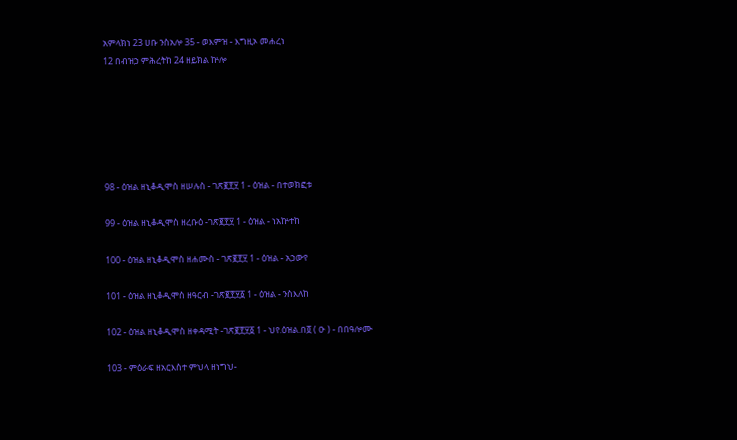አምላክነ 23 ሀቡ ንስአሎ 35 - ወእምዝ - እግዚኦ መሐረነ
12 በብዝኃ ምሕረትከ 24 ዘይክል ኵሎ






98 - ዕዝል ዘኒቆዲሞስ ዘሠሉስ - ገጽ፪፻፶ 1 - ዕዝል - በተወክፎቱ

99 - ዕዝል ዘኒቆዲሞስ ዘረቡዕ -ገጽ፪፻፶ 1 - ዕዝል - ነአኵተከ

100 - ዕዝል ዘኒቆዲሞስ ዘሐሙስ - ገጽ፪፻፶ 1 - ዕዝል - አኃውየ

101 - ዕዝል ዘኒቆዲሞስ ዘዓርብ -ገጽ፪፻፶፩ 1 - ዕዝል - ንስእለከ

102 - ዕዝል ዘኒቆዲሞስ ዘቀዳሚት -ገጽ፪፻፶፩ 1 - ህየ.ዕዝል.በ፬ ( ዑ ) - በበዓሎሙ

103 - ምዕራፍ ዘአርእስተ ምህላ ዘነግህ-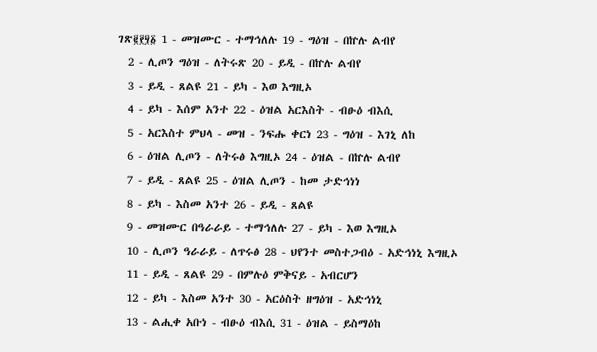ገጽ፪፻፶፩ 1 - መዝሙር - ተማኅለሉ 19 - ግዕዝ - በኵሉ ልብየ
  2 - ሊጦን ግዕዝ - ለትሩጽ 20 - ይዲ - በኵሉ ልብየ
  3 - ይዲ - ጸልዩ 21 - ይካ - እወ እግዚኦ
  4 - ይካ - እሰም አንተ 22 - ዕዝል አርእስት - ብፁዕ ብእሲ
  5 - አርእስተ ምህላ - መዝ - ንፍሑ ቀርነ 23 - ግዕዝ - እገኒ ለከ
  6 - ዕዝል ሊጦን - ለትሩፅ እግዚኦ 24 - ዕዝል - በኵሉ ልብየ
  7 - ይዲ - ጸልዩ 25 - ዕዝል ሊጦን - ከመ ታድኅነነ
  8 - ይካ - እስመ አንተ 26 - ይዲ - ጸልዩ
  9 - መዝሙር በዓራራይ - ተማኅለሉ 27 - ይካ - እወ እግዚኦ
  10 - ሊጦን ዓራራይ - ለጥሩፅ 28 - ህየንተ መስተጋብዕ - አድኅነኒ እግዚኦ
  11 - ይዲ - ጸልዩ 29 - በምሉዕ ምቅናይ - አብርሆን
  12 - ይካ - እስመ አንተ 30 - አርዕስት ዘግዕዝ - አድኅነኒ
  13 - ልሒቀ አቡነ - ብፁዕ ብእሲ 31 - ዕዝል - ይስማዕከ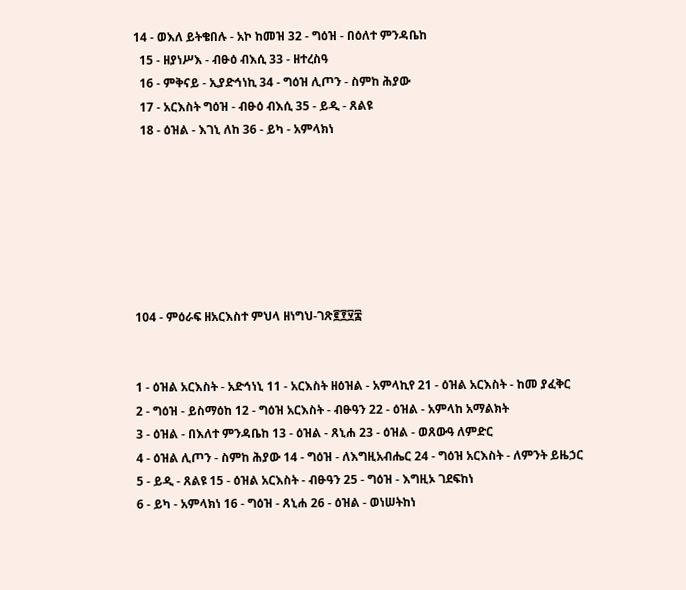14 - ወእለ ይትቄበሉ - አኮ ከመዝ 32 - ግዕዝ - በዕለተ ምንዳቤከ
  15 - ዘያነሥእ - ብፁዕ ብእሲ 33 - ዘተረስዓ
  16 - ምቅናይ - ኢያድኅነኪ 34 - ግዕዝ ሊጦን - ስምከ ሕያው
  17 - አርእስት ግዕዝ - ብፁዕ ብእሲ 35 - ይዲ - ጸልዩ
  18 - ዕዝል - እገኒ ለከ 36 - ይካ - አምላክነ







104 - ምዕራፍ ዘአርእስተ ምህላ ዘነግህ-ገጽ፪፻፶፰


1 - ዕዝል አርእስት - አድኅነኒ 11 - አርእስት ዘዕዝል - አምላኪየ 21 - ዕዝል አርእስት - ከመ ያፈቅር
2 - ግዕዝ - ይስማዕከ 12 - ግዕዝ አርእስት - ብፁዓን 22 - ዕዝል - አምላከ አማልክት
3 - ዕዝል - በእለተ ምንዳቤከ 13 - ዕዝል - ጸኒሐ 23 - ዕዝል - ወጸውዓ ለምድር
4 - ዕዝል ሊጦን - ስምከ ሕያው 14 - ግዕዝ - ለእግዚአብሔር 24 - ግዕዝ አርእስት - ለምንት ይዜኃር
5 - ይዲ - ጸልዩ 15 - ዕዝል አርእስት - ብፁዓን 25 - ግዕዝ - እግዚኦ ገደፍከነ
6 - ይካ - አምላክነ 16 - ግዕዝ - ጸኒሐ 26 - ዕዝል - ወነሠትከነ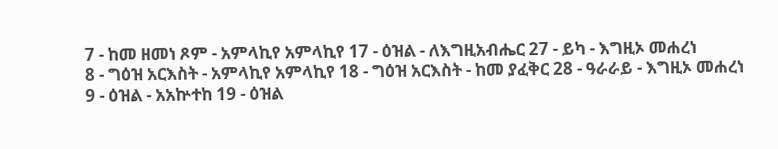7 - ከመ ዘመነ ጾም - አምላኪየ አምላኪየ 17 - ዕዝል - ለእግዚአብሔር 27 - ይካ - እግዚኦ መሐረነ
8 - ግዕዝ አርእስት - አምላኪየ አምላኪየ 18 - ግዕዝ አርእስት - ከመ ያፈቅር 28 - ዓራራይ - እግዚኦ መሐረነ
9 - ዕዝል - አአኵተከ 19 - ዕዝል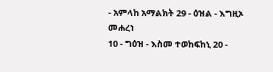- አምላከ አማልክት 29 - ዕዝል - እግዚኦ መሐረነ
10 - ግዕዝ - እስመ ተወከፍከኒ 20 -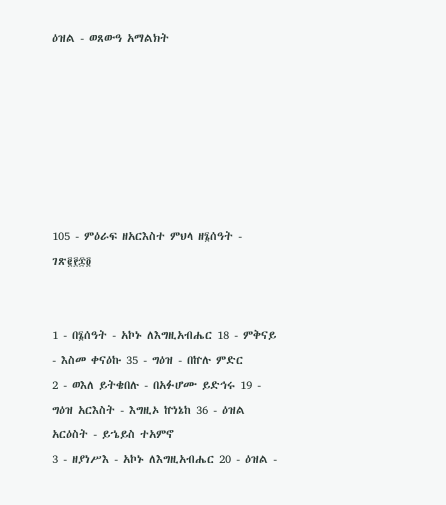ዕዝል - ወጸውዓ አማልክት







105 - ምዕራፍ ዘአርእስተ ምህላ ዘ፮ሰዓት - ገጽ፪፻፷፬


1 - በ፮ሰዓት - አኮኑ ለእግዚአብሔር 18 - ምቅናይ - እስመ ቀናዕኩ 35 - ግዕዝ - በኵሉ ምድር
2 - ወእለ ይትቄበሉ - በአፉሆሙ ይድኅሩ 19 - ግዕዝ አርእስት - እግዚኦ ኵነኔከ 36 - ዕዝል አርዕስት - ይኄይስ ተአምኖ
3 - ዘያነሥእ - አኮኑ ለእግዚአብሔር 20 - ዕዝል -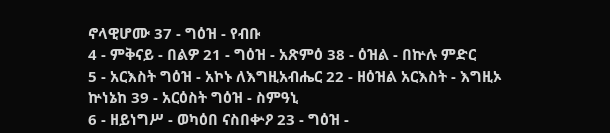ኖላዊሆሙ 37 - ግዕዝ - የብቡ
4 - ምቅናይ - በልዎ 21 - ግዕዝ - አጽምዕ 38 - ዕዝል - በኵሉ ምድር
5 - አርእስት ግዕዝ - አኮኑ ለእግዚአብሔር 22 - ዘዕዝል አርእስት - እግዚኦ ኵነኔከ 39 - አርዕስት ግዕዝ - ስምዓኒ
6 - ዘይነግሥ - ወካዕበ ናስበቍዖ 23 - ግዕዝ -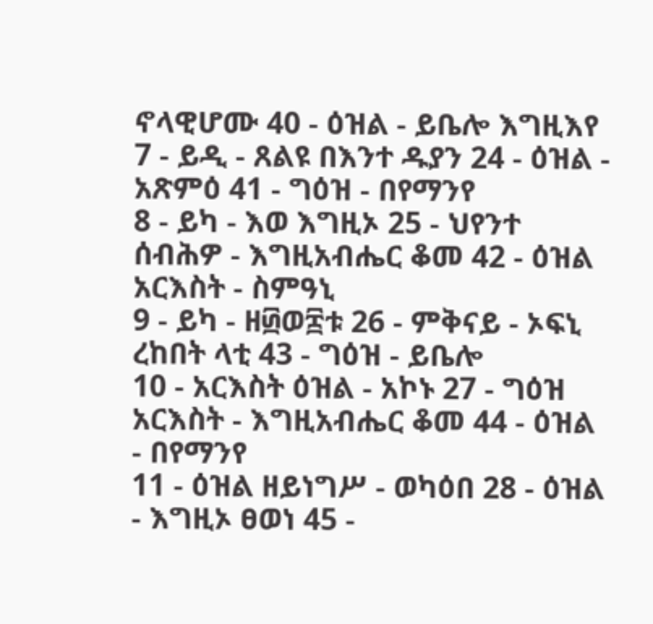ኖላዊሆሙ 40 - ዕዝል - ይቤሎ እግዚእየ
7 - ይዲ - ጸልዩ በእንተ ዱያን 24 - ዕዝል - አጽምዕ 41 - ግዕዝ - በየማንየ
8 - ይካ - እወ እግዚኦ 25 - ህየንተ ሰብሕዎ - እግዚአብሔር ቆመ 42 - ዕዝል አርእስት - ስምዓኒ
9 - ይካ - ዘ፴ወ፰ቱ 26 - ምቅናይ - ኦፍኒ ረከበት ላቲ 43 - ግዕዝ - ይቤሎ
10 - አርእስት ዕዝል - አኮኑ 27 - ግዕዝ አርእስት - እግዚአብሔር ቆመ 44 - ዕዝል - በየማንየ
11 - ዕዝል ዘይነግሥ - ወካዕበ 28 - ዕዝል - እግዚኦ ፀወነ 45 -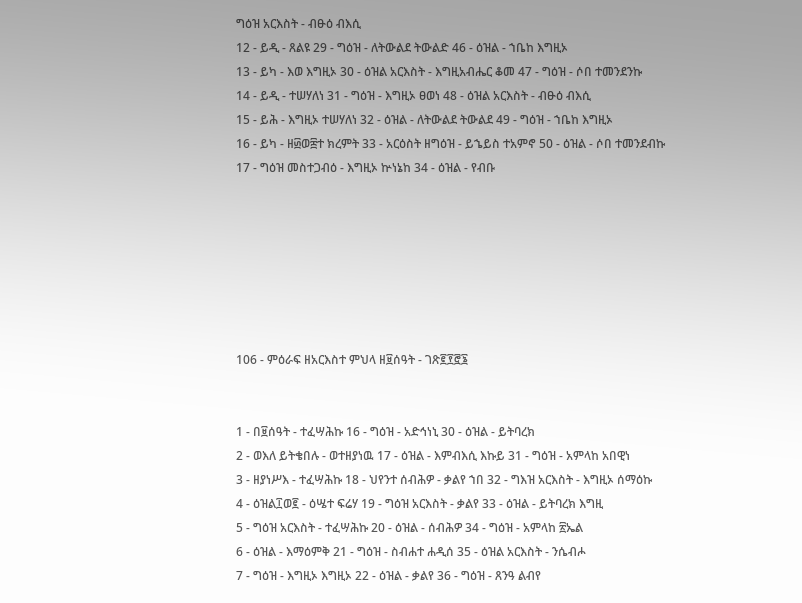ግዕዝ አርእስት - ብፁዕ ብእሲ
12 - ይዲ - ጸልዩ 29 - ግዕዝ - ለትውልደ ትውልድ 46 - ዕዝል - ኀቤከ እግዚኦ
13 - ይካ - እወ እግዚኦ 30 - ዕዝል አርእስት - እግዚአብሔር ቆመ 47 - ግዕዝ - ሶበ ተመንደንኩ
14 - ይዲ - ተሠሃለነ 31 - ግዕዝ - እግዚኦ ፀወነ 48 - ዕዝል አርእስት - ብፁዕ ብእሲ
15 - ይሕ - እግዚኦ ተሠሃለነ 32 - ዕዝል - ለትውልደ ትውልደ 49 - ግዕዝ - ኀቤከ እግዚኦ
16 - ይካ - ዘ፴ወ፰ተ ክረምት 33 - አርዕስት ዘግዕዝ - ይኄይስ ተአምኖ 50 - ዕዝል - ሶበ ተመንደብኩ
17 - ግዕዝ መስተጋብዕ - እግዚኦ ኵነኔከ 34 - ዕዝል - የብቡ







106 - ምዕራፍ ዘአርእስተ ምህላ ዘ፱ሰዓት - ገጽ፪፻፸፮


1 - በ፱ሰዓት - ተፈሣሕኩ 16 - ግዕዝ - አድኅነኒ 30 - ዕዝል - ይትባረክ
2 - ወእለ ይትቄበሉ - ወተዘያነዉ 17 - ዕዝል - እምብእሲ እኩይ 31 - ግዕዝ - አምላከ አበዊነ
3 - ዘያነሥእ - ተፈሣሕኩ 18 - ህየንተ ሰብሕዎ - ቃልየ ኀበ 32 - ግእዝ አርእስት - እግዚኦ ሰማዕኩ
4 - ዕዝል፲ወ፪ - ዕሤተ ፍሬሃ 19 - ግዕዝ አርእስት - ቃልየ 33 - ዕዝል - ይትባረክ እግዚ
5 - ግዕዝ አርእስት - ተፈሣሕኩ 20 - ዕዝል - ሰብሕዎ 34 - ግዕዝ - አምላከ ፳ኤል
6 - ዕዝል - እማዕምቅ 21 - ግዕዝ - ስብሐተ ሐዲሰ 35 - ዕዝል አርእስት - ንሴብሖ
7 - ግዕዝ - እግዚኦ እግዚኦ 22 - ዕዝል - ቃልየ 36 - ግዕዝ - ጸንዓ ልብየ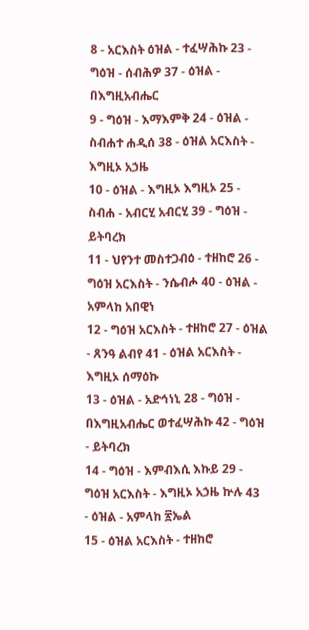8 - አርእስት ዕዝል - ተፈሣሕኩ 23 - ግዕዝ - ሰብሕዎ 37 - ዕዝል - በእግዚአብሔር
9 - ግዕዝ - እማእምቅ 24 - ዕዝል - ስብሐተ ሐዲሰ 38 - ዕዝል አርእስት - እግዚኦ አኃዜ
10 - ዕዝል - እግዚኦ እግዚኦ 25 - ስብሐ - አብርሂ አብርሂ 39 - ግዕዝ - ይትባረክ
11 - ህየንተ መስተጋብዕ - ተዘከሮ 26 - ግዕዝ አርእስት - ንሴብሖ 40 - ዕዝል - አምላከ አበዊነ
12 - ግዕዝ አርእስት - ተዘከሮ 27 - ዕዝል - ጸንዓ ልብየ 41 - ዕዝል አርእስት - እግዚኦ ሰማዕኩ
13 - ዕዝል - አድኅነኒ 28 - ግዕዝ - በእግዚአብሔር ወተፈሣሕኩ 42 - ግዕዝ - ይትባረክ
14 - ግዕዝ - እምብእሲ እኩይ 29 - ግዕዝ አርእስት - እግዚኦ አኃዜ ኵሉ 43 - ዕዝል - አምላከ ፳ኤል
15 - ዕዝል አርእስት - ተዘከሮ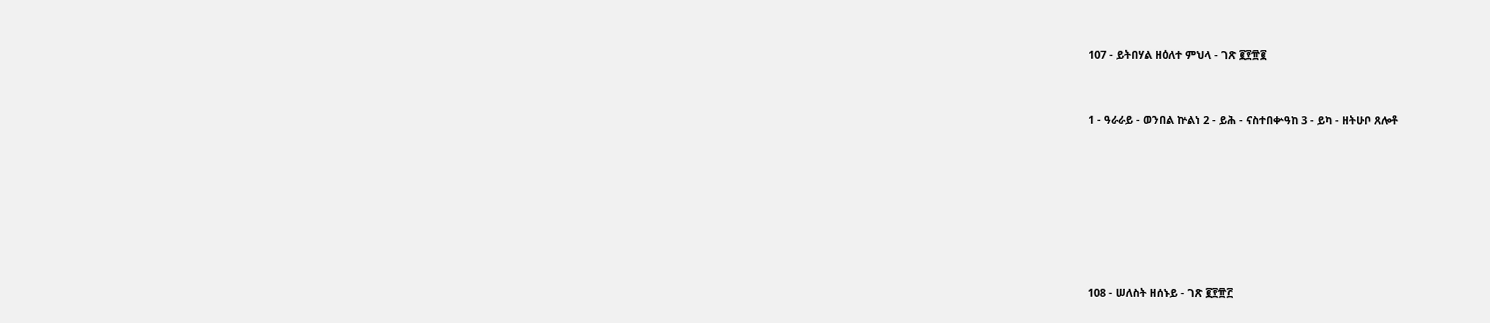107 - ይትበሃል ዘዕለተ ምህላ - ገጽ ፪፻፹፪


1 - ዓራራይ - ወንበል ኵልነ 2 - ይሕ - ናስተበቍዓከ 3 - ይካ - ዘትሁቦ ጸሎቶ







108 - ሠለስት ዘሰኑይ - ገጽ ፪፻፹፫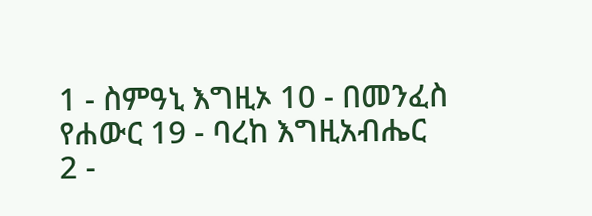1 - ስምዓኒ እግዚኦ 10 - በመንፈስ የሐውር 19 - ባረከ እግዚአብሔር
2 -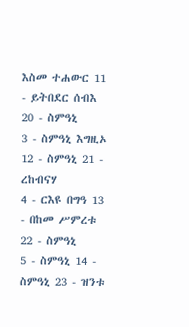እስመ ተሐውር 11 - ይትበደር ሰብእ 20 - ስምዓኒ
3 - ስምዓኒ እግዚኦ 12 - ስምዓኒ 21 - ረከብናሃ
4 - ርእዩ በግዓ 13 - በከመ ሥምረቱ 22 - ስምዓኒ
5 - ስምዓኒ 14 - ስምዓኒ 23 - ዝንቱ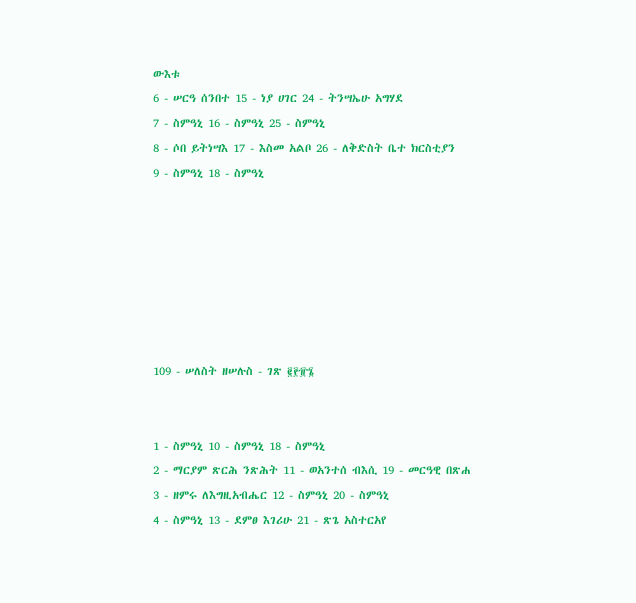ውእቱ
6 - ሠርዓ ሰንበተ 15 - ነያ ሀገር 24 - ትንሣኤሁ አግሃደ
7 - ስምዓኒ 16 - ስምዓኒ 25 - ስምዓኒ
8 - ሶበ ይትነሣእ 17 - እስመ አልቦ 26 - ለቅድስት ቤተ ክርስቲያን
9 - ስምዓኒ 18 - ስምዓኒ







109 - ሠለስት ዘሠሉስ - ገጽ ፪፻፹፮


1 - ስምዓኒ 10 - ስምዓኒ 18 - ስምዓኒ
2 - ማርያም ጽርሕ ንጽሕት 11 - ወአንተሰ ብእሲ 19 - መርዓዊ በጽሐ
3 - ዘምሩ ለእግዚአብሔር 12 - ስምዓኒ 20 - ስምዓኒ
4 - ስምዓኒ 13 - ደምፀ እገሪሁ 21 - ጽጌ አስተርአየ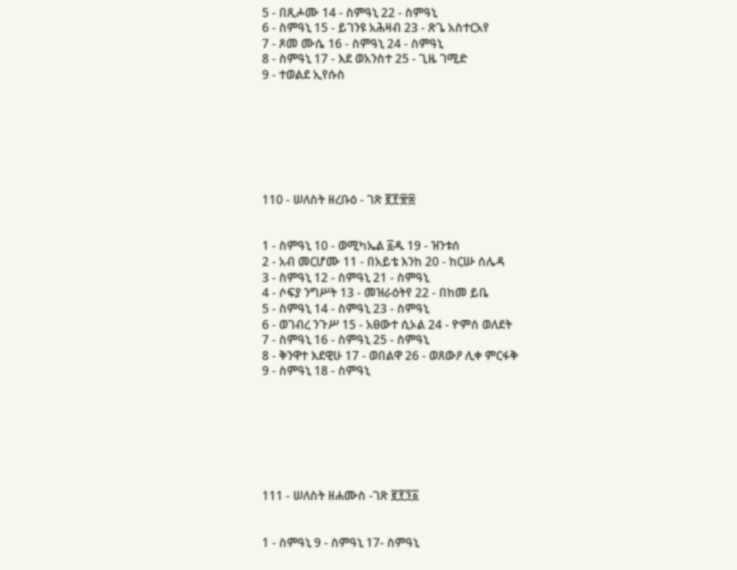5 - በጺሖሙ 14 - ስምዓኒ 22 - ስምዓኒ
6 - ስምዓኒ 15 - ይገንዩ አሕዛብ 23 - ጽጌ አስተርአየ
7 - ጾመ ሙሴ 16 - ስምዓኒ 24 - ስምዓኒ
8 - ስምዓኒ 17 - እደ ወአንስተ 25 - ጊዜ ገሚድ
9 - ተወልደ ኢየሱስ







110 - ሠለስት ዘረቡዕ - ገጽ ፪፻፹፰


1 - ስምዓኒ 10 - ወሚካኤል ፩ዱ 19 - ዝንቱሰ
2 - አብ መርሆሙ 11 - በአይቴ እንከ 20 - ከርሡ ሰሌዳ
3 - ስምዓኒ 12 - ስምዓኒ 21 - ስምዓኒ
4 - ሶፍያ ንግሥት 13 - መዝራዕትየ 22 - በከመ ይቤ
5 - ስምዓኒ 14 - ስምዓኒ 23 - ስምዓኒ
6 - ወገብረ ንጉሥ 15 - አፀውተ ሲኦል 24 - ዮምሰ ወለደት
7 - ስምዓኒ 16 - ስምዓኒ 25 - ስምዓኒ
8 - ቅንዋተ እደዊሁ 17 - ወበልዋ 26 - ወጸውዖ ሊቀ ምርፋቅ
9 - ስምዓኒ 18 - ስምዓኒ







111 - ሠለስት ዘሐሙስ -ገጽ ፪፻፺፩


1 - ስምዓኒ 9 - ስምዓኒ 17- ስምዓኒ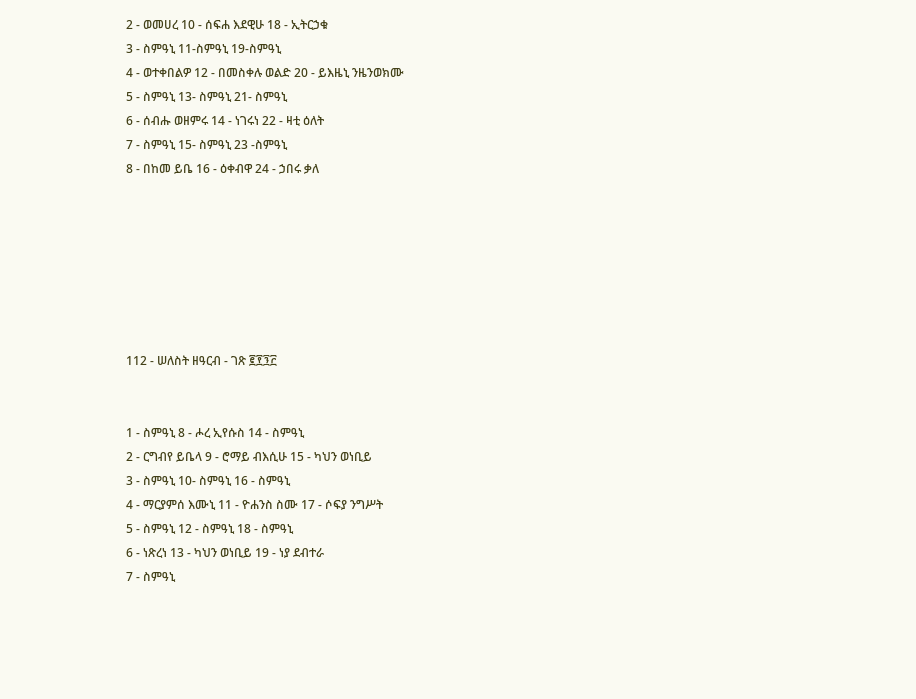2 - ወመሀረ 10 - ሰፍሐ እደዊሁ 18 - ኢትርኃቁ
3 - ስምዓኒ 11-ስምዓኒ 19-ስምዓኒ
4 - ወተቀበልዎ 12 - በመስቀሉ ወልድ 20 - ይእዜኒ ንዜንወክሙ
5 - ስምዓኒ 13- ስምዓኒ 21- ስምዓኒ
6 - ሰብሑ ወዘምሩ 14 - ነገሩነ 22 - ዛቲ ዕለት
7 - ስምዓኒ 15- ስምዓኒ 23 -ስምዓኒ
8 - በከመ ይቤ 16 - ዕቀብዋ 24 - ኃበሩ ቃለ







112 - ሠለስት ዘዓርብ - ገጽ ፪፻፺፫


1 - ስምዓኒ 8 - ሖረ ኢየሱስ 14 - ስምዓኒ
2 - ርግብየ ይቤላ 9 - ሮማይ ብእሲሁ 15 - ካህን ወነቢይ
3 - ስምዓኒ 10- ስምዓኒ 16 - ስምዓኒ
4 - ማርያምሰ እሙኒ 11 - ዮሐንስ ስሙ 17 - ሶፍያ ንግሥት
5 - ስምዓኒ 12 - ስምዓኒ 18 - ስምዓኒ
6 - ነጽረነ 13 - ካህን ወነቢይ 19 - ነያ ደብተራ
7 - ስምዓኒ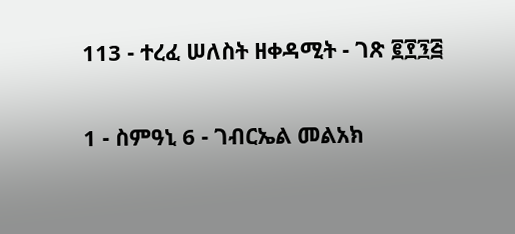113 - ተረፈ ሠለስት ዘቀዳሚት - ገጽ ፪፻፺፭


1 - ስምዓኒ 6 - ገብርኤል መልአክ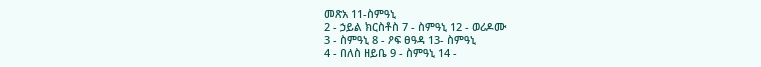መጽአ 11-ስምዓኒ
2 - ኃይል ክርስቶስ 7 - ስምዓኒ 12 - ወሪዶሙ
3 - ስምዓኒ 8 - ዖፍ ፀዓዳ 13- ስምዓኒ
4 - በለስ ዘይቤ 9 - ስምዓኒ 14 -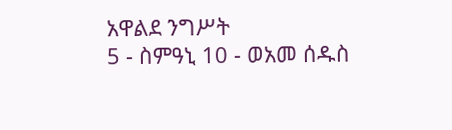አዋልደ ንግሥት
5 - ስምዓኒ 10 - ወአመ ሰዱስ